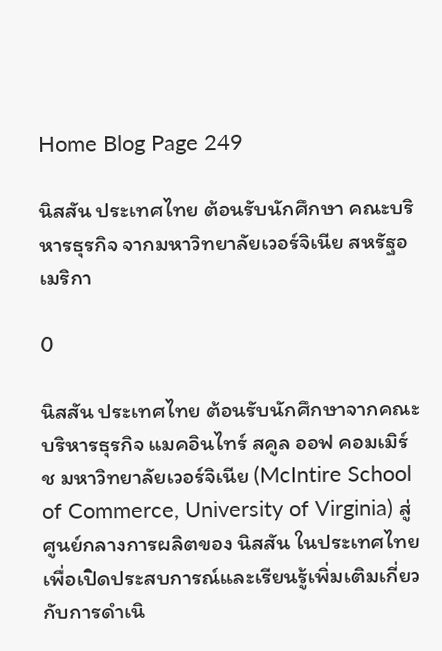Home Blog Page 249

นิสสัน ประเทศไทย ต้อนรับนักศึกษา คณะบริหารธุรกิจ จากมหาวิทยาลัยเวอร์จิเนีย สหรัฐอเมริกา

0

นิสสัน ประเทศไทย ต้อนรับนักศึกษาจากคณะบริหารธุรกิจ แมคอินไทร์ สคูล ออฟ คอมเมิร์ช มหาวิทยาลัยเวอร์จิเนีย (McIntire School of Commerce, University of Virginia) สู่ศูนย์กลางการผลิตของ นิสสัน ในประเทศไทย เพื่อเปิดประสบการณ์และเรียนรู้เพิ่มเติมเกี่ยวกับการดำเนิ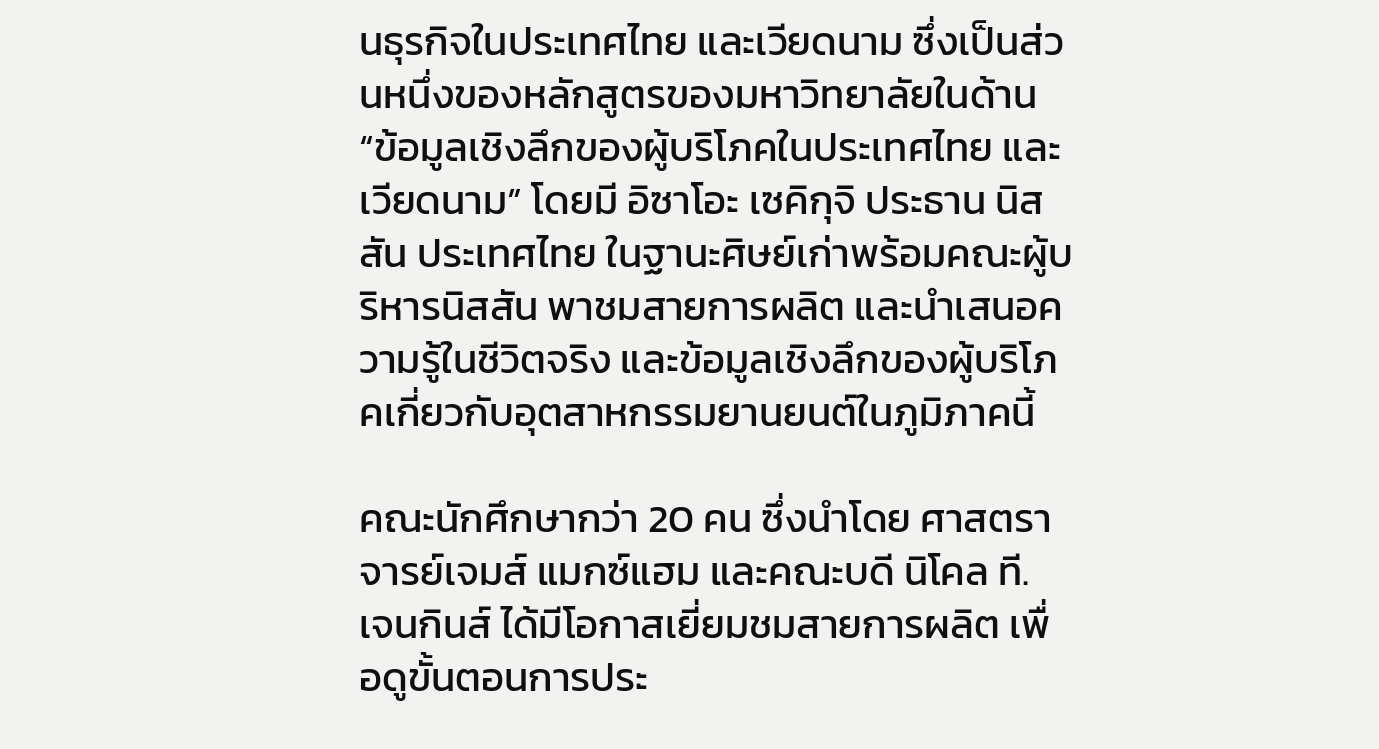นธุรกิจในประเทศไทย และเวียดนาม ซึ่งเป็นส่วนหนึ่งของหลักสูตรของมหาวิทยาลัยในด้าน “ข้อมูลเชิงลึกของผู้บริโภคในประเทศไทย และเวียดนาม” โดยมี อิซาโอะ เซคิกุจิ ประธาน นิสสัน ประเทศไทย ในฐานะศิษย์เก่าพร้อมคณะผู้บริหารนิสสัน พาชมสายการผลิต และนำเสนอความรู้ในชีวิตจริง และข้อมูลเชิงลึกของผู้บริโภคเกี่ยวกับอุตสาหกรรมยานยนต์ในภูมิภาคนี้

คณะนักศึกษากว่า 20 คน ซึ่งนำโดย ศาสตราจารย์เจมส์ แมกซ์แฮม และคณะบดี นิโคล ที. เจนกินส์ ได้มีโอกาสเยี่ยมชมสายการผลิต เพื่อดูขั้นตอนการประ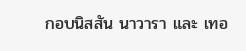กอบนิสสัน นาวารา และ เทอ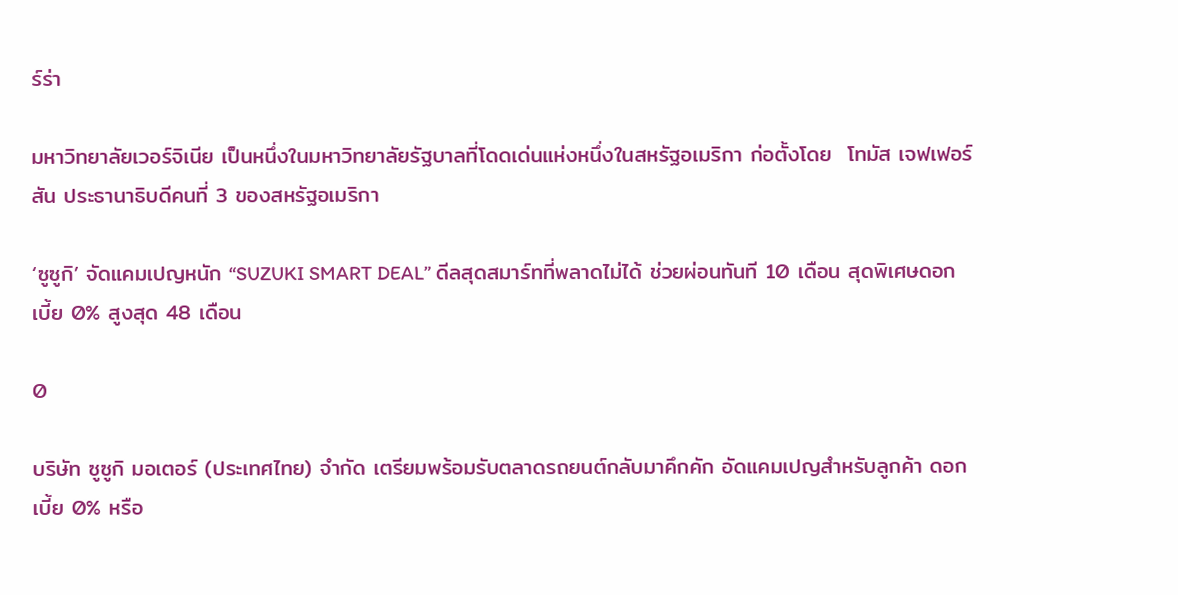ร์ร่า

มหาวิทยาลัยเวอร์จิเนีย เป็นหนึ่งในมหาวิทยาลัยรัฐบาลที่โดดเด่นแห่งหนึ่งในสหรัฐอเมริกา ก่อตั้งโดย  โทมัส เจฟเฟอร์สัน ประธานาธิบดีคนที่ 3 ของสหรัฐอเมริกา

‘ซูซูกิ’ จัดแคมเปญหนัก “SUZUKI SMART DEAL” ดีลสุดสมาร์ทที่พลาดไม่ได้ ช่วยผ่อนทันที 10 เดือน สุดพิเศษดอกเบี้ย 0% สูงสุด 48 เดือน

0

บริษัท ซูซูกิ มอเตอร์ (ประเทศไทย) จำกัด เตรียมพร้อมรับตลาดรถยนต์กลับมาคึกคัก อัดแคมเปญสำหรับลูกค้า ดอกเบี้ย 0% หรือ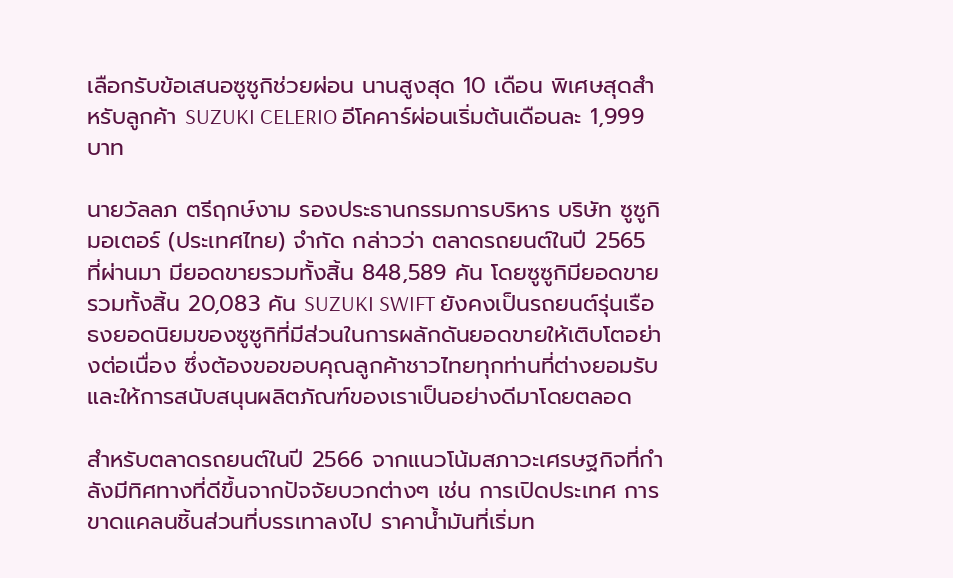เลือกรับข้อเสนอซูซูกิช่วยผ่อน นานสูงสุด 10 เดือน พิเศษสุดสำหรับลูกค้า SUZUKI CELERIO อีโคคาร์ผ่อนเริ่มต้นเดือนละ 1,999 บาท

นายวัลลภ ตรีฤกษ์งาม รองประธานกรรมการบริหาร บริษัท ซูซูกิ มอเตอร์ (ประเทศไทย) จำกัด กล่าวว่า ตลาดรถยนต์ในปี 2565 ที่ผ่านมา มียอดขายรวมทั้งสิ้น 848,589 คัน โดยซูซูกิมียอดขายรวมทั้งสิ้น 20,083 คัน SUZUKI SWIFT ยังคงเป็นรถยนต์รุ่นเรือธงยอดนิยมของซูซูกิที่มีส่วนในการผลักดันยอดขายให้เติบโตอย่างต่อเนื่อง ซึ่งต้องขอขอบคุณลูกค้าชาวไทยทุกท่านที่ต่างยอมรับ และให้การสนับสนุนผลิตภัณฑ์ของเราเป็นอย่างดีมาโดยตลอด

สำหรับตลาดรถยนต์ในปี 2566 จากแนวโน้มสภาวะเศรษฐกิจที่กำลังมีทิศทางที่ดีขึ้นจากปัจจัยบวกต่างๆ เช่น การเปิดประเทศ การขาดแคลนชิ้นส่วนที่บรรเทาลงไป ราคาน้ำมันที่เริ่มท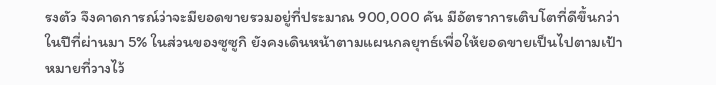รงตัว จึงคาดการณ์ว่าจะมียอดขายรวมอยู่ที่ประมาณ 900,000 คัน มีอัตราการเติบโตที่ดีขึ้นกว่าในปีที่ผ่านมา 5% ในส่วนของซูซูกิ ยังคงเดินหน้าตามแผนกลยุทธ์เพื่อให้ยอดขายเป็นไปตามเป้าหมายที่วางไว้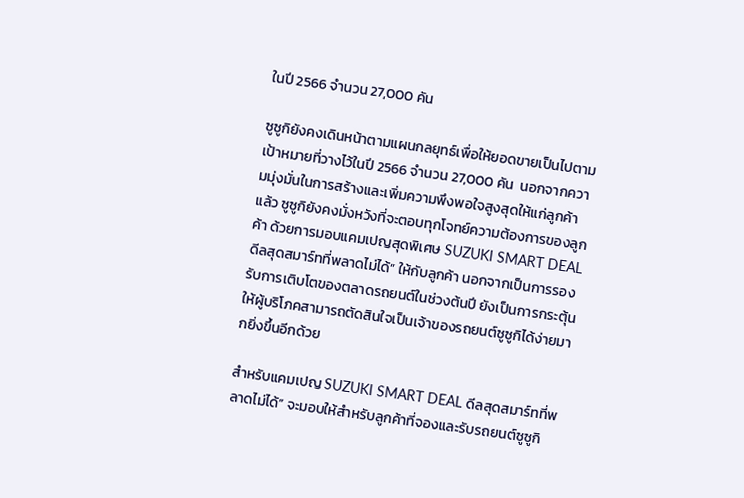ในปี 2566 จำนวน 27,000 คัน

ซูซูกิยังคงเดินหน้าตามแผนกลยุทธ์เพื่อให้ยอดขายเป็นไปตามเป้าหมายที่วางไว้ในปี 2566 จำนวน 27,000 คัน  นอกจากความมุ่งมั่นในการสร้างและเพิ่มความพึงพอใจสูงสุดให้แก่ลูกค้าแล้ว ซูซูกิยังคงมั่งหวังที่จะตอบทุกโจทย์ความต้องการของลูกค้า ด้วยการมอบแคมเปญสุดพิเศษ SUZUKI SMART DEAL ดีลสุดสมาร์ทที่พลาดไม่ได้” ให้กับลูกค้า นอกจากเป็นการรองรับการเติบโตของตลาดรถยนต์ในช่วงต้นปี ยังเป็นการกระตุ้นให้ผู้บริโภคสามารถตัดสินใจเป็นเจ้าของรถยนต์ซูซูกิได้ง่ายมากยิ่งขึ้นอีกด้วย

สำหรับแคมเปญ SUZUKI SMART DEAL ดีลสุดสมาร์ทที่พลาดไม่ได้” จะมอบให้สำหรับลูกค้าที่จองและรับรถยนต์ซูซูกิ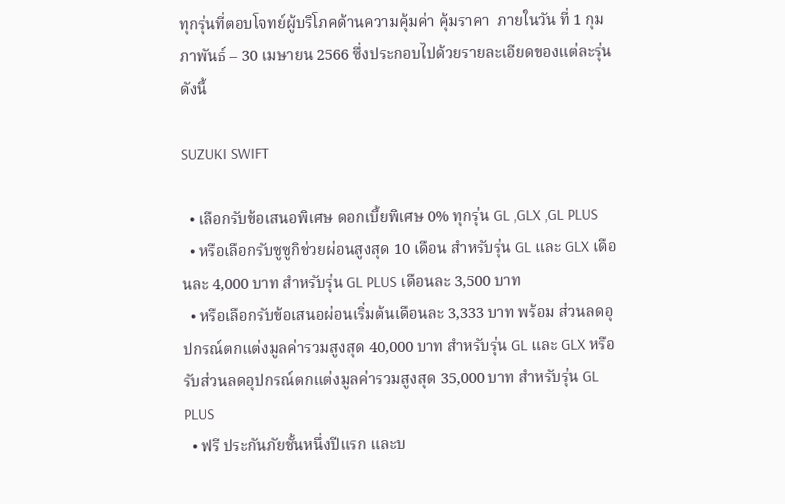ทุกรุ่นที่ตอบโจทย์ผู้บริโภคด้านความคุ้มค่า คุ้มราคา  ภายในวัน ที่ 1 กุมภาพันธ์ – 30 เมษายน 2566 ซึ่งประกอบไปด้วยรายละเอียดของแต่ละรุ่น ดังนี้

SUZUKI SWIFT

  • เลือกรับข้อเสนอพิเศษ ดอกเบี้ยพิเศษ 0% ทุกรุ่น GL ,GLX ,GL PLUS
  • หรือเลือกรับซูซูกิช่วยผ่อนสูงสุด 10 เดือน สำหรับรุ่น GL และ GLX เดือนละ 4,000 บาท สำหรับรุ่น GL PLUS เดือนละ 3,500 บาท
  • หรือเลือกรับข้อเสนอผ่อนเริ่มต้นเดือนละ 3,333 บาท พร้อม ส่วนลดอุปกรณ์ตกแต่งมูลค่ารวมสูงสุด 40,000 บาท สำหรับรุ่น GL และ GLX หรือ รับส่วนลดอุปกรณ์ตกแต่งมูลค่ารวมสูงสุด 35,000 บาท สำหรับรุ่น GL PLUS
  • ฟรี ประกันภัยชั้นหนึ่งปีแรก และบ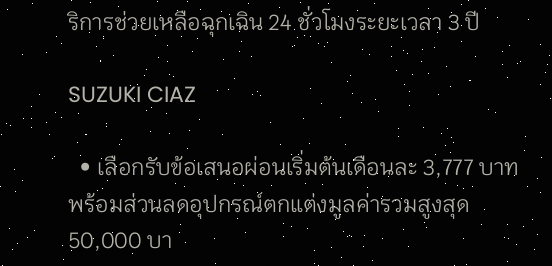ริการช่วยเหลือฉุกเฉิน 24 ชั่วโมงระยะเวลา 3 ปี

SUZUKI CIAZ

  • เลือกรับข้อเสนอผ่อนเริ่มต้นเดือนละ 3,777 บาทพร้อมส่วนลดอุปกรณ์ตกแต่งมูลค่ารวมสูงสุด 50,000 บา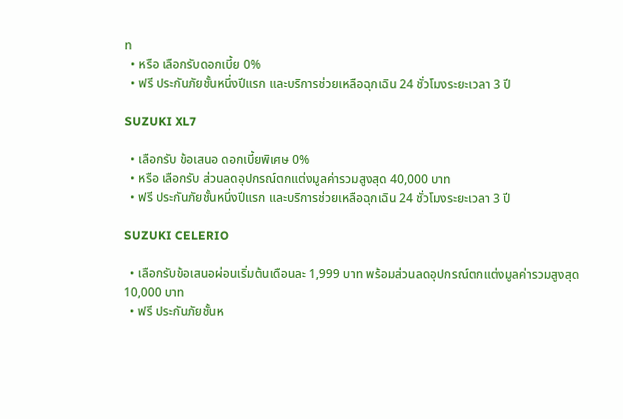ท
  • หรือ เลือกรับดอกเบี้ย 0%
  • ฟรี ประกันภัยชั้นหนึ่งปีแรก และบริการช่วยเหลือฉุกเฉิน 24 ชั่วโมงระยะเวลา 3 ปี

SUZUKI XL7

  • เลือกรับ ข้อเสนอ ดอกเบี้ยพิเศษ 0%
  • หรือ เลือกรับ ส่วนลดอุปกรณ์ตกแต่งมูลค่ารวมสูงสุด 40,000 บาท
  • ฟรี ประกันภัยชั้นหนึ่งปีแรก และบริการช่วยเหลือฉุกเฉิน 24 ชั่วโมงระยะเวลา 3 ปี

SUZUKI CELERIO

  • เลือกรับข้อเสนอผ่อนเริ่มต้นเดือนละ 1,999 บาท พร้อมส่วนลดอุปกรณ์ตกแต่งมูลค่ารวมสูงสุด 10,000 บาท
  • ฟรี ประกันภัยชั้นห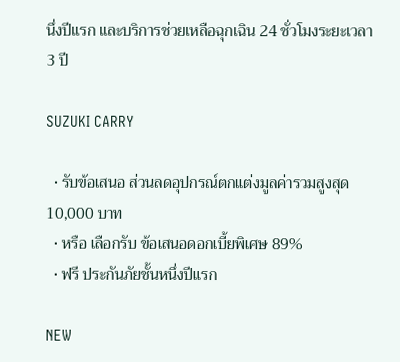นึ่งปีแรก และบริการช่วยเหลือฉุกเฉิน 24 ชั่วโมงระยะเวลา 3 ปี

SUZUKI CARRY

  • รับข้อเสนอ ส่วนลดอุปกรณ์ตกแต่งมูลค่ารวมสูงสุด 10,000 บาท
  • หรือ เลือกรับ ข้อเสนอดอกเบี้ยพิเศษ 89%
  • ฟรี ประกันภัยชั้นหนึ่งปีแรก

NEW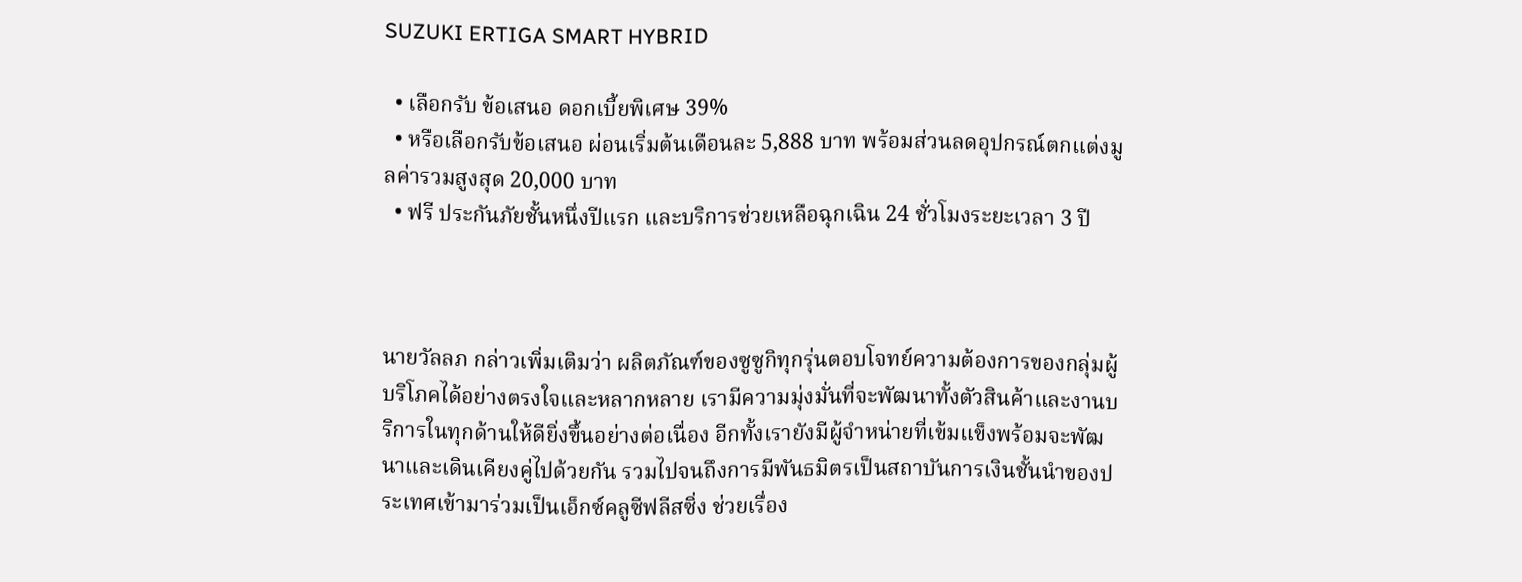SUZUKI ERTIGA SMART HYBRID

  • เลือกรับ ข้อเสนอ ดอกเบี้ยพิเศษ 39%
  • หรือเลือกรับข้อเสนอ ผ่อนเริ่มต้นเดือนละ 5,888 บาท พร้อมส่วนลดอุปกรณ์ตกแต่งมูลค่ารวมสูงสุด 20,000 บาท
  • ฟรี ประกันภัยชั้นหนึ่งปีแรก และบริการช่วยเหลือฉุกเฉิน 24 ชั่วโมงระยะเวลา 3 ปี



นายวัลลภ กล่าวเพิ่มเติมว่า ผลิตภัณฑ์ของซูซูกิทุกรุ่นตอบโจทย์ความต้องการของกลุ่มผู้บริโภคได้อย่างตรงใจและหลากหลาย เรามีความมุ่งมั่นที่จะพัฒนาทั้งตัวสินค้าและงานบริการในทุกด้านให้ดียิ่งขึ้นอย่างต่อเนื่อง อีกทั้งเรายังมีผู้จำหน่ายที่เข้มแข็งพร้อมจะพัฒนาและเดินเคียงคู่ไปด้วยกัน รวมไปจนถึงการมีพันธมิตรเป็นสถาบันการเงินชั้นนำของประเทศเข้ามาร่วมเป็นเอ็กซ์คลูซีฟลีสซิ่ง ช่วยเรื่อง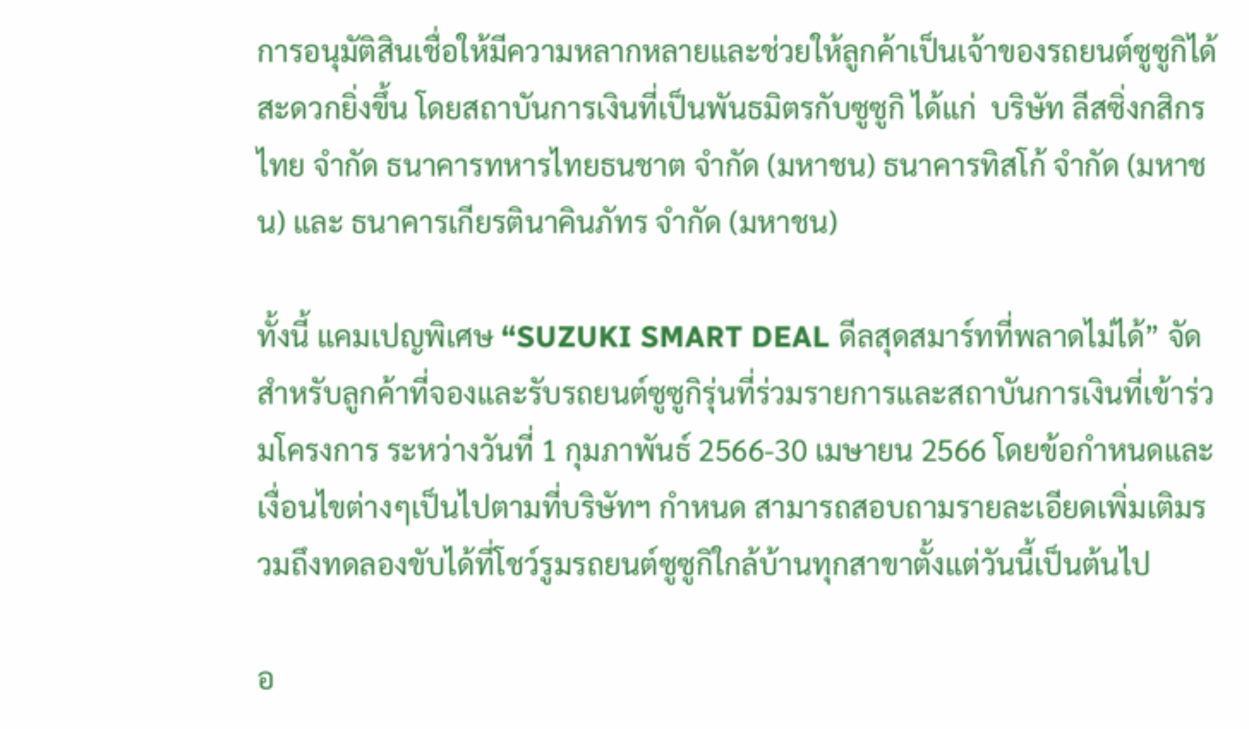การอนุมัติสินเชื่อให้มีความหลากหลายและช่วยให้ลูกค้าเป็นเจ้าของรถยนต์ซูซูกิได้สะดวกยิ่งขึ้น โดยสถาบันการเงินที่เป็นพันธมิตรกับซูซูกิ ได้แก่  บริษัท ลีสซิ่งกสิกรไทย จำกัด ธนาคารทหารไทยธนชาต จำกัด (มหาชน) ธนาคารทิสโก้ จำกัด (มหาชน) และ ธนาคารเกียรตินาคินภัทร จำกัด (มหาชน)

ทั้งนี้ แคมเปญพิเศษ “SUZUKI SMART DEAL ดีลสุดสมาร์ทที่พลาดไม่ได้” จัดสำหรับลูกค้าที่จองและรับรถยนต์ซูซูกิรุ่นที่ร่วมรายการและสถาบันการเงินที่เข้าร่วมโครงการ ระหว่างวันที่ 1 กุมภาพันธ์ 2566-30 เมษายน 2566 โดยข้อกำหนดและเงื่อนไขต่างๆเป็นไปตามที่บริษัทฯ กำหนด สามารถสอบถามรายละเอียดเพิ่มเติมรวมถึงทดลองขับได้ที่โชว์รูมรถยนต์ซูซูกิใกล้บ้านทุกสาขาตั้งแต่วันนี้เป็นต้นไป

อ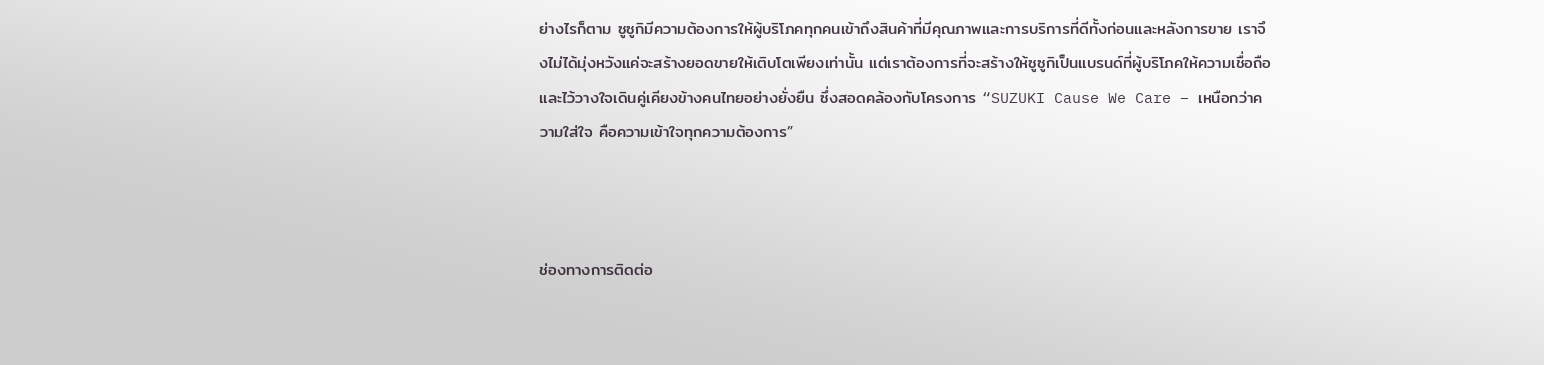ย่างไรก็ตาม ซูซูกิมีความต้องการให้ผู้บริโภคทุกคนเข้าถึงสินค้าที่มีคุณภาพและการบริการที่ดีทั้งก่อนและหลังการขาย เราจึงไม่ได้มุ่งหวังแค่จะสร้างยอดขายให้เติบโตเพียงเท่านั้น แต่เราต้องการที่จะสร้างให้ซูซูกิเป็นแบรนด์ที่ผู้บริโภคให้ความเชื่อถือและไว้วางใจเดินคู่เคียงข้างคนไทยอย่างยั่งยืน ซึ่งสอดคล้องกับโครงการ “SUZUKI Cause We Care – เหนือกว่าความใส่ใจ คือความเข้าใจทุกความต้องการ”



ช่องทางการติดต่อ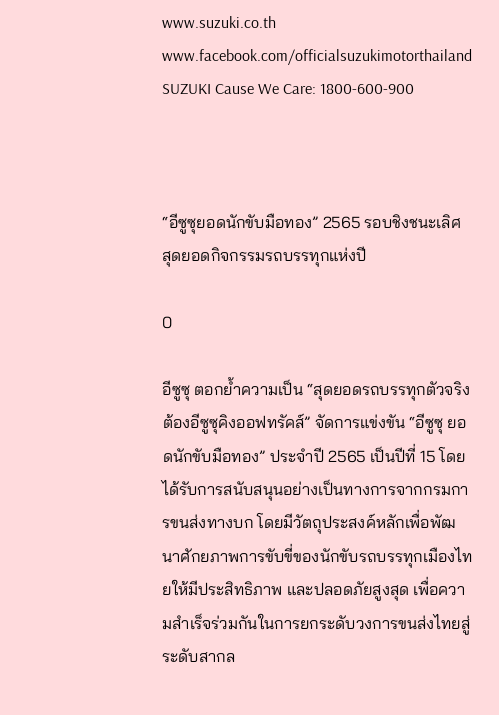www.suzuki.co.th
www.facebook.com/officialsuzukimotorthailand
SUZUKI Cause We Care: 1800-600-900



“อีซูซุยอดนักขับมือทอง” 2565 รอบชิงชนะเลิศ สุดยอดกิจกรรมรถบรรทุกแห่งปี

0

อีซูซุ ตอกย้ำความเป็น “สุดยอดรถบรรทุกตัวจริงต้องอีซูซุคิงออฟทรัคส์” จัดการแข่งขัน “อีซูซุ ยอดนักขับมือทอง” ประจำปี 2565 เป็นปีที่ 15 โดยได้รับการสนับสนุนอย่างเป็นทางการจากกรมการขนส่งทางบก โดยมีวัตถุประสงค์หลักเพื่อพัฒนาศักยภาพการขับขี่ของนักขับรถบรรทุกเมืองไทยให้มีประสิทธิภาพ และปลอดภัยสูงสุด เพื่อความสำเร็จร่วมกันในการยกระดับวงการขนส่งไทยสู่ระดับสากล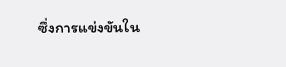ซึ่งการแข่งขันใน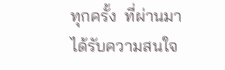ทุกครั้ง  ที่ผ่านมา ได้รับความสนใจ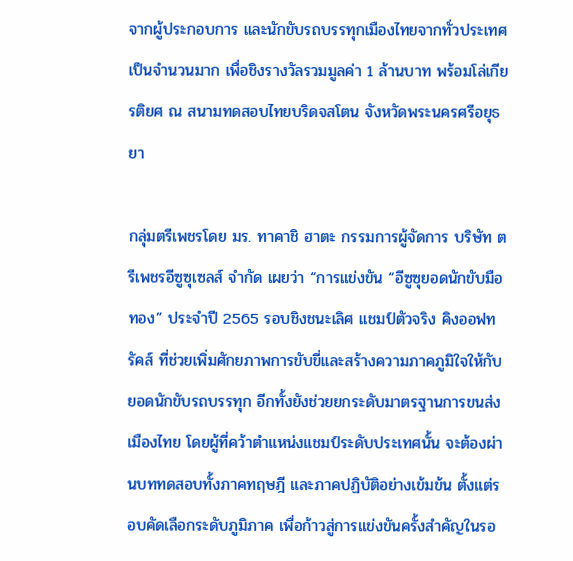จากผู้ประกอบการ และนักขับรถบรรทุกเมืองไทยจากทั่วประเทศเป็นจำนวนมาก เพื่อชิงรางวัลรวมมูลค่า 1 ล้านบาท พร้อมโล่เกียรติยศ ณ สนามทดสอบไทยบริดจสโตน จังหวัดพระนครศรีอยุธยา

กลุ่มตรีเพชรโดย มร. ทาคาชิ ฮาตะ กรรมการผู้จัดการ บริษัท ตรีเพชรอีซูซุเซลส์ จำกัด เผยว่า “การแข่งขัน “อีซูซุยอดนักขับมือทอง” ประจำปี 2565 รอบชิงชนะเลิศ แชมป์ตัวจริง คิงออฟทรัคส์ ที่ช่วยเพิ่มศักยภาพการขับขี่และสร้างความภาคภูมิใจให้กับยอดนักขับรถบรรทุก อีกทั้งยังช่วยยกระดับมาตรฐานการขนส่งเมืองไทย โดยผู้ที่คว้าตำแหน่งแชมป์ระดับประเทศนั้น จะต้องผ่านบททดสอบทั้งภาคทฤษฎี และภาคปฏิบัติอย่างเข้มข้น ตั้งแต่รอบคัดเลือกระดับภูมิภาค เพื่อก้าวสู่การแข่งขันครั้งสำคัญในรอ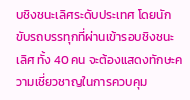บชิงชนะเลิศระดับประเทศ โดยนักขับรถบรรทุกที่ผ่านเข้ารอบชิงชนะเลิศ ทั้ง 40 คน จะต้องแสดงทักษะความเชี่ยวชาญในการควบคุม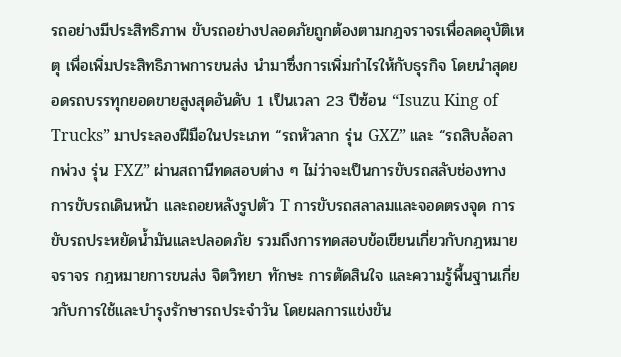รถอย่างมีประสิทธิภาพ ขับรถอย่างปลอดภัยถูกต้องตามกฎจราจรเพื่อลดอุบัติเหตุ เพื่อเพิ่มประสิทธิภาพการขนส่ง นำมาซึ่งการเพิ่มกำไรให้กับธุรกิจ โดยนำสุดยอดรถบรรทุกยอดขายสูงสุดอันดับ 1 เป็นเวลา 23 ปีซ้อน “Isuzu King of Trucks” มาประลองฝีมือในประเภท “รถหัวลาก รุ่น GXZ” และ “รถสิบล้อลากพ่วง รุ่น FXZ” ผ่านสถานีทดสอบต่าง ๆ ไม่ว่าจะเป็นการขับรถสลับช่องทาง การขับรถเดินหน้า และถอยหลังรูปตัว T การขับรถสลาลมและจอดตรงจุด การขับรถประหยัดน้ำมันและปลอดภัย รวมถึงการทดสอบข้อเขียนเกี่ยวกับกฎหมายจราจร กฎหมายการขนส่ง จิตวิทยา ทักษะ การตัดสินใจ และความรู้พื้นฐานเกี่ยวกับการใช้และบำรุงรักษารถประจำวัน โดยผลการแข่งขัน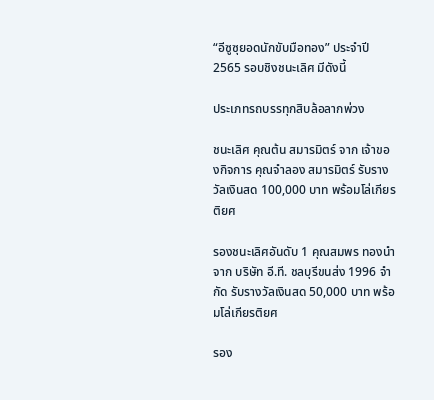“อีซูซุยอดนักขับมือทอง” ประจำปี 2565 รอบชิงชนะเลิศ มีดังนี้

ประเภทรถบรรทุกสิบล้อลากพ่วง

ชนะเลิศ คุณต้น สมารมิตร์ จาก เจ้าของกิจการ คุณจำลอง สมารมิตร์ รับรางวัลเงินสด 100,000 บาท พร้อมโล่เกียรติยศ

รองชนะเลิศอันดับ 1 คุณสมพร ทองนำ จาก บริษัท อี.ที. ชลบุรีขนส่ง 1996 จำกัด รับรางวัลเงินสด 50,000 บาท พร้อมโล่เกียรติยศ

รอง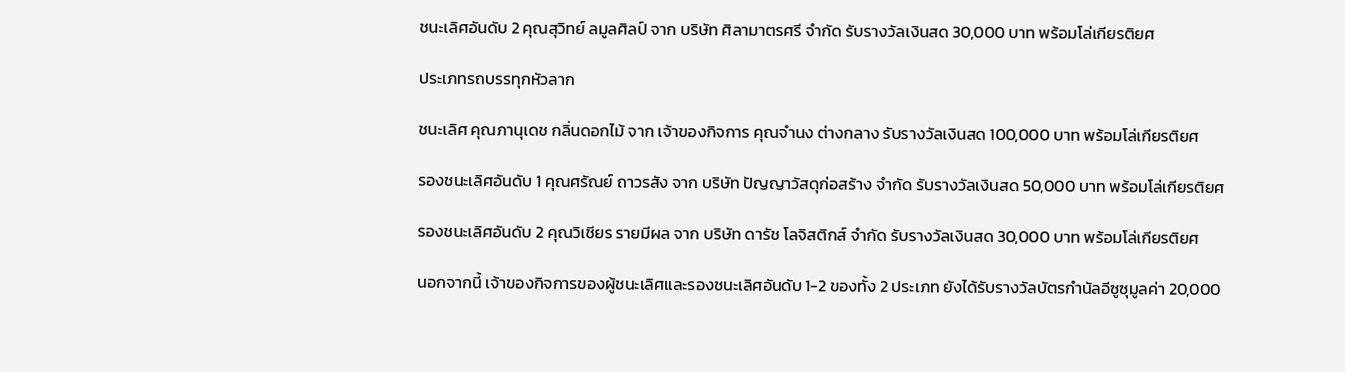ชนะเลิศอันดับ 2 คุณสุวิทย์ ลมูลศิลป์ จาก บริษัท ศิลามาตรศรี จำกัด รับรางวัลเงินสด 30,000 บาท พร้อมโล่เกียรติยศ

ประเภทรถบรรทุกหัวลาก

ชนะเลิศ คุณภานุเดช กลิ่นดอกไม้ จาก เจ้าของกิจการ คุณจำนง ต่างกลาง รับรางวัลเงินสด 100,000 บาท พร้อมโล่เกียรติยศ

รองชนะเลิศอันดับ 1 คุณศรัณย์ ถาวรสัง จาก บริษัท ปัญญาวัสดุก่อสร้าง จำกัด รับรางวัลเงินสด 50,000 บาท พร้อมโล่เกียรติยศ

รองชนะเลิศอันดับ 2 คุณวิเชียร รายมีผล จาก บริษัท ดารัช โลจิสติกส์ จำกัด รับรางวัลเงินสด 30,000 บาท พร้อมโล่เกียรติยศ

นอกจากนี้ เจ้าของกิจการของผู้ชนะเลิศและรองชนะเลิศอันดับ 1-2 ของทั้ง 2 ประเภท ยังได้รับรางวัลบัตรกำนัลอีซูซุมูลค่า 20,000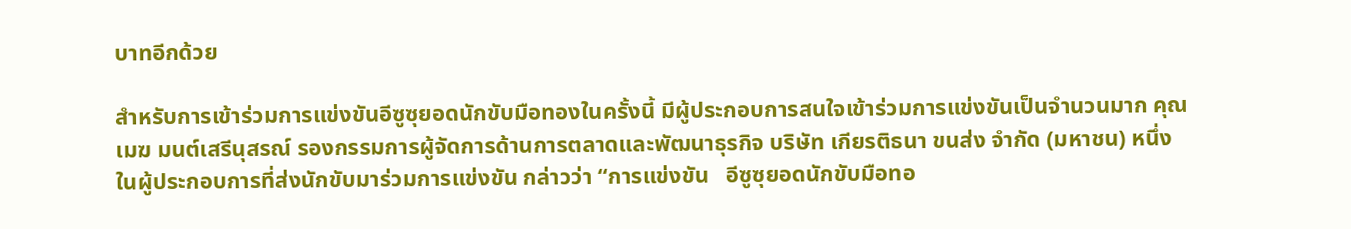บาทอีกด้วย

สำหรับการเข้าร่วมการแข่งขันอีซูซุยอดนักขับมือทองในครั้งนี้ มีผู้ประกอบการสนใจเข้าร่วมการแข่งขันเป็นจำนวนมาก คุณเมฆ มนต์เสรีนุสรณ์ รองกรรมการผู้จัดการด้านการตลาดและพัฒนาธุรกิจ บริษัท เกียรติธนา ขนส่ง จำกัด (มหาชน) หนึ่งในผู้ประกอบการที่ส่งนักขับมาร่วมการแข่งขัน กล่าวว่า “การแข่งขัน   อีซูซุยอดนักขับมือทอ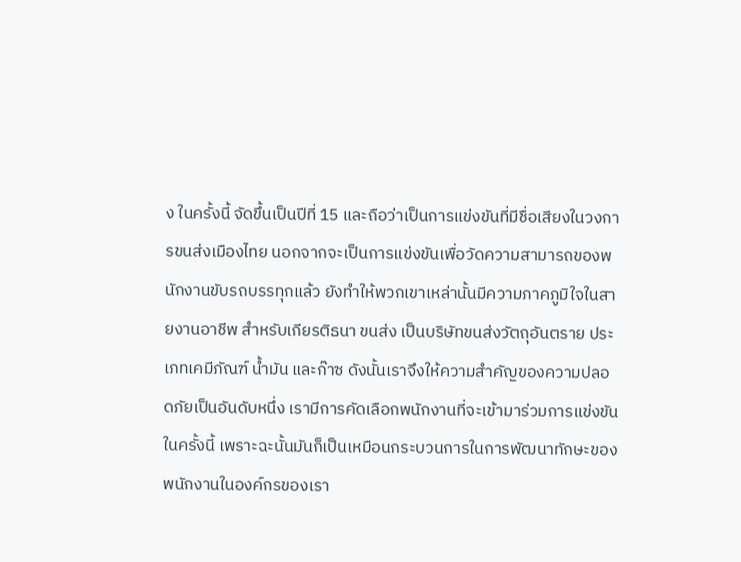ง ในครั้งนี้ จัดขึ้นเป็นปีที่ 15 และถือว่าเป็นการแข่งขันที่มีชื่อเสียงในวงการขนส่งเมืองไทย นอกจากจะเป็นการแข่งขันเพื่อวัดความสามารถของพนักงานขับรถบรรทุกแล้ว ยังทำให้พวกเขาเหล่านั้นมีความภาคภูมิใจในสายงานอาชีพ สำหรับเกียรติธนา ขนส่ง เป็นบริษัทขนส่งวัตถุอันตราย ประเภทเคมีภัณฑ์ น้ำมัน และก๊าซ ดังนั้นเราจึงให้ความสำคัญของความปลอดภัยเป็นอันดับหนึ่ง เรามีการคัดเลือกพนักงานที่จะเข้ามาร่วมการแข่งขันในครั้งนี้ เพราะฉะนั้นมันก็เป็นเหมือนกระบวนการในการพัฒนาทักษะของพนักงานในองค์กรของเรา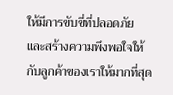ให้มีการขับขี่ที่ปลอดภัย และสร้างความพึงพอใจให้กับลูกค้าของเราให้มากที่สุด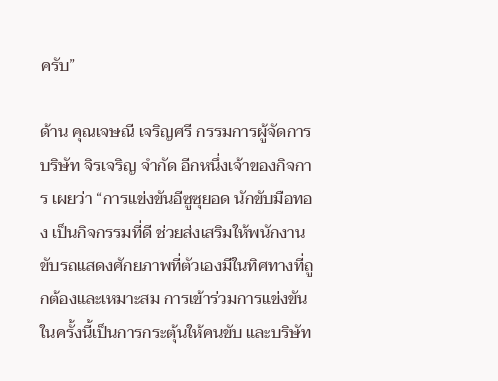ครับ”

ด้าน คุณเจษณี เจริญศรี กรรมการผู้จัดการ บริษัท จิรเจริญ จำกัด อีกหนึ่งเจ้าของกิจการ เผยว่า “การแข่งขันอีซูซุยอด นักขับมือทอง เป็นกิจกรรมที่ดี ช่วยส่งเสริมให้พนักงานขับรถแสดงศักยภาพที่ตัวเองมีในทิศทางที่ถูกต้องและเหมาะสม การเข้าร่วมการแข่งขันในครั้งนี้เป็นการกระตุ้นให้คนขับ และบริษัท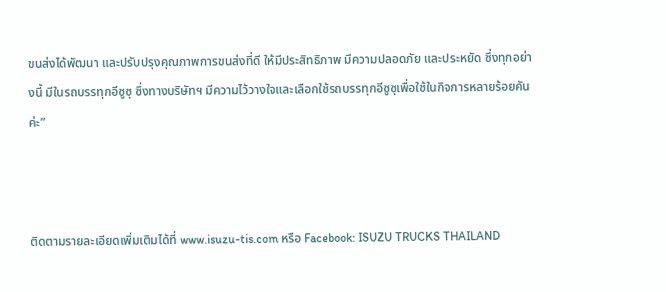ขนส่งได้พัฒนา และปรับปรุงคุณภาพการขนส่งที่ดี ให้มีประสิทธิภาพ มีความปลอดภัย และประหยัด ซึ่งทุกอย่างนี้ มีในรถบรรทุกอีซูซุ ซึ่งทางบริษัทฯ มีความไว้วางใจและเลือกใช้รถบรรทุกอีซูซุเพื่อใช้ในกิจการหลายร้อยคันค่ะ”



ติดตามรายละเอียดเพิ่มเติมได้ที่ www.isuzu-tis.com หรือ Facebook: ISUZU TRUCKS THAILAND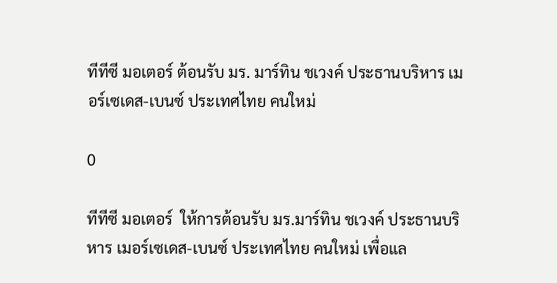ทีทีซี มอเตอร์ ต้อนรับ มร. มาร์ทิน ชเวงค์ ประธานบริหาร เมอร์เซเดส-เบนซ์ ประเทศไทย คนใหม่

0

ทีทีซี มอเตอร์  ให้การต้อนรับ มร.มาร์ทิน ชเวงค์ ประธานบริหาร เมอร์เซเดส-เบนซ์ ประเทศไทย คนใหม่ เพื่อแล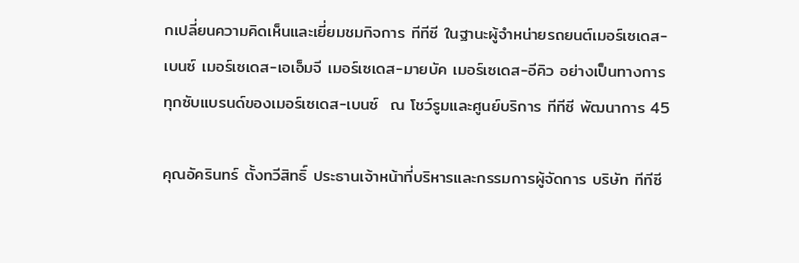กเปลี่ยนความคิดเห็นและเยี่ยมชมกิจการ ทีทีซี ในฐานะผู้จำหน่ายรถยนต์เมอร์เซเดส-เบนซ์ เมอร์เซเดส-เอเอ็มจี เมอร์เซเดส-มายบัค เมอร์เซเดส-อีคิว อย่างเป็นทางการ ทุกซับแบรนด์ของเมอร์เซเดส-เบนซ์  ณ โชว์รูมและศูนย์บริการ ทีทีซี พัฒนาการ 45

คุณอัครินทร์ ตั้งทวีสิทธิ์ ประธานเจ้าหน้าที่บริหารและกรรมการผู้จัดการ บริษัท ทีทีซี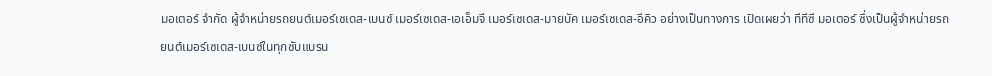มอเตอร์ จำกัด ผู้จำหน่ายรถยนต์เมอร์เซเดส-เบนซ์ เมอร์เซเดส-เอเอ็มจี เมอร์เซเดส-มายบัค เมอร์เซเดส-อีคิว อย่างเป็นทางการ เปิดเผยว่า ทีทีซี มอเตอร์ ซึ่งเป็นผู้จำหน่ายรถยนต์เมอร์เซเดส-เบนซ์ในทุกซับแบรน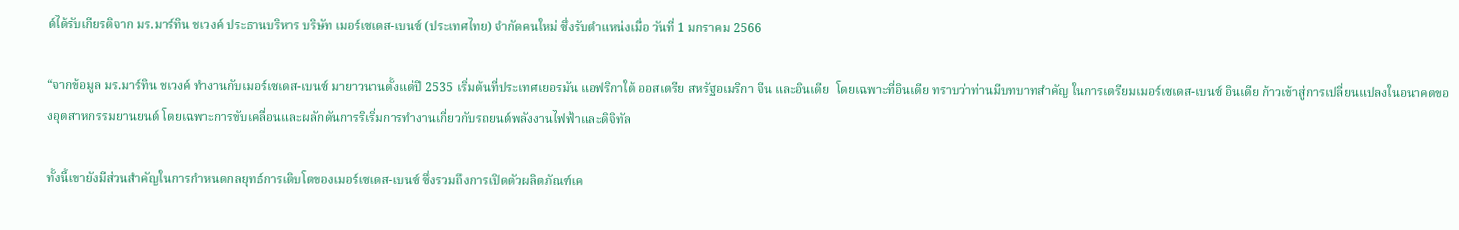ด์ได้รับเกียรติจาก มร.มาร์ทิน ชเวงค์ ประธานบริหาร บริษัท เมอร์เซเดส-เบนซ์ (ประเทศไทย) จำกัดคนใหม่ ซึ่งรับตำแหน่งเมื่อ วันที่ 1 มกราคม 2566

“จากข้อมูล มร.มาร์ทิน ชเวงค์ ทำงานกับเมอร์เซเดส-เบนซ์ มายาวนานตั้งแต่ปี 2535 เริ่มต้นที่ประเทศเยอรมัน แอฟริกาใต้ ออสเตรีย สหรัฐอเมริกา จีน และอินเดีย  โดยเฉพาะที่อินเดีย ทราบว่าท่านมีบทบาทสำคัญ ในการเตรียมเมอร์เซเดส-เบนซ์ อินเดีย ก้าวเข้าสู่การเปลี่ยนแปลงในอนาคตของอุตสาหกรรมยานยนต์ โดยเฉพาะการขับเคลื่อนและผลักดันการริเริ่มการทำงานเกี่ยวกับรถยนต์พลังงานไฟฟ้าและดิจิทัล

ทั้งนี้เขายังมีส่วนสำคัญในการกำหนดกลยุทธ์การเติบโตของเมอร์เซเดส-เบนซ์ ซึ่งรวมถึงการเปิดตัวผลิตภัณฑ์เค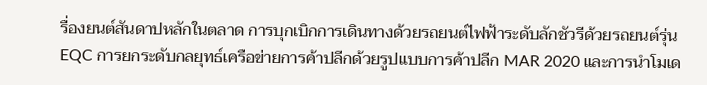รื่องยนต์สันดาปหลักในตลาด การบุกเบิกการเดินทางด้วยรถยนต์ไฟฟ้าระดับลักชัวรีด้วยรถยนต์รุ่น EQC การยกระดับกลยุทธ์เครือข่ายการค้าปลีกด้วยรูปแบบการค้าปลีก MAR 2020 และการนำโมเด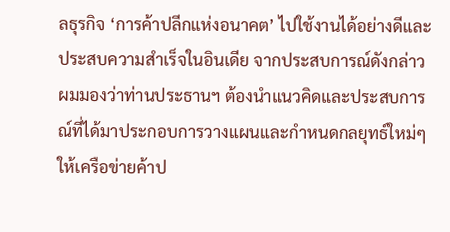ลธุรกิจ ‘การค้าปลีกแห่งอนาคต’ ไปใช้งานได้อย่างดีและประสบความสำเร็จในอินเดีย จากประสบการณ์ดังกล่าว ผมมองว่าท่านประธานฯ ต้องนำแนวคิดและประสบการณ์ที่ได้มาประกอบการวางแผนและกำหนดกลยุทธ์ใหม่ๆให้เครือข่ายค้าป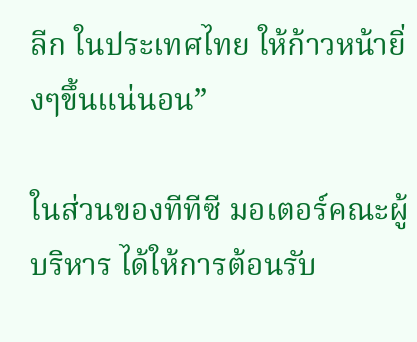ลีก ในประเทศไทย ให้ก้าวหน้ายิ่งๆขึ้นแน่นอน”

ในส่วนของทีทีซี มอเตอร์คณะผู้บริหาร ได้ให้การต้อนรับ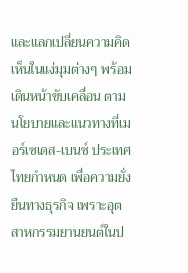และแลกเปลี่ยนความคิดเห็นในแง่มุมต่างๆ พร้อมเดินหน้าขับเคลื่อน ตามนโยบายและแนวทางที่เมอร์เซเดส-เบนซ์ ประเทศไทยกำหนด เพื่อความยั่งยืนทางธุรกิจ เพราะอุตสาหกรรมยานยนต์ในป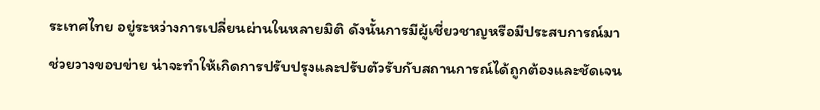ระเทศไทย อยู่ระหว่างการเปลี่ยนผ่านในหลายมิติ ดังนั้นการมีผู้เชี่ยวชาญหรือมีประสบการณ์มาช่วยวางขอบข่าย น่าจะทำให้เกิดการปรับปรุงและปรับตัวรับกับสถานการณ์ได้ถูกต้องและชัดเจน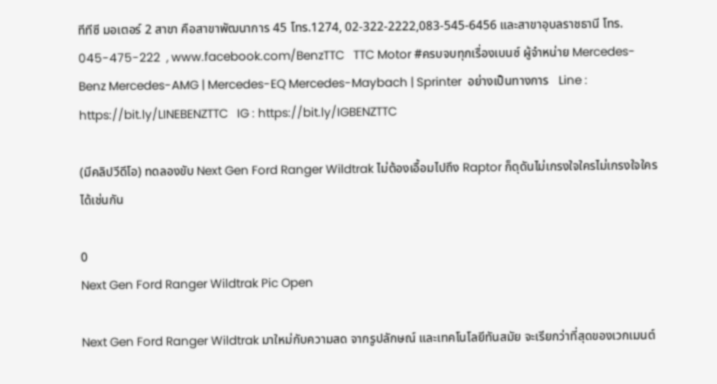ทีทีซี มอเตอร์ 2 สาขา คือสาขาพัฒนาการ 45 โทร.1274, 02-322-2222,083-545-6456 และสาขาอุบลราชธานี โทร. 045-475-222  , www.facebook.com/BenzTTC   TTC Motor #ครบจบทุกเรื่องเบนซ์ ผู้จำหน่าย Mercedes-Benz Mercedes-AMG | Mercedes-EQ Mercedes-Maybach | Sprinter  อย่างเป็นทางการ   Line : https://bit.ly/LINEBENZTTC   IG : https://bit.ly/IGBENZTTC

(มีคลิปวีดีโอ) ทดลองขับ Next Gen Ford Ranger Wildtrak ไม่ต้องเอื้อมไปถึง Raptor ก็ดุดันไม่เกรงใจใครไม่เกรงใจใครได้เช่นกัน

0
Next Gen Ford Ranger Wildtrak Pic Open

Next Gen Ford Ranger Wildtrak มาใหม่กับความสด จากรูปลักษณ์ และเทคโนโลยีทันสมัย จะเรียกว่าที่สุดของเวกเมนต์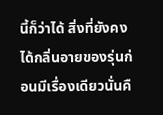นี้ก็ว่าได้ สิ่งที่ยังคงได้กลิ่นอายของรุ่นก่อนมีเรื่องเดียวนั่นคื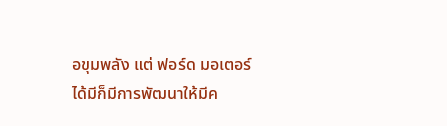อขุมพลัง แต่ ฟอร์ด มอเตอร์ ได้มีก็มีการพัฒนาให้มีค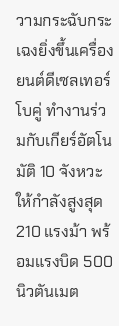วามกระฉับกระเฉงยิ่งขึ้นเครื่องยนต์ดีเซลเทอร์โบคู่ ทำงานร่วมกับเกียร์อัตโนมัติ 10 จังหวะ ให้กำลังสูงสุด 210 แรงม้า พร้อมแรงบิด 500 นิวตันเมต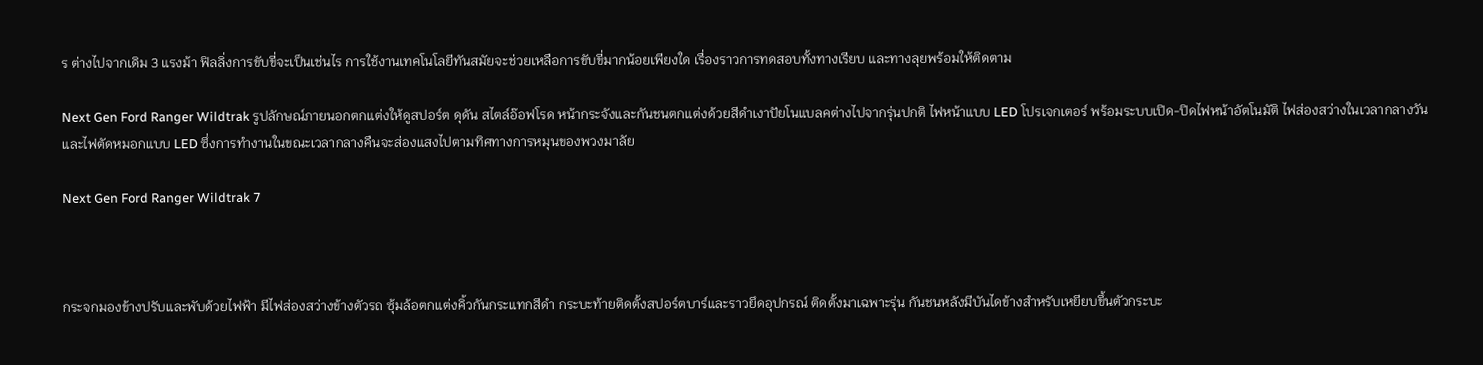ร ต่างไปจากเดิม 3 แรงม้า ฟิลลิ่งการขับขี่จะเป็นเช่นไร การใช้งานเทคโนโลยีทันสมัยจะช่วยเหลือการขับขี่มากน้อยเพียงใด เรื่องราวการทดสอบทั้งทางเรียบ และทางลุยพร้อมให้ติดตาม

Next Gen Ford Ranger Wildtrak รูปลักษณ์ภายนอกตกแต่งให้ดูสปอร์ต ดุดัน สไตล์อ๊อฟโรด หน้ากระจังและกันชนตกแต่งด้วยสีดำเงาปัยโนแบลคต่างไปจากรุ่นปกติ ไฟหน้าแบบ LED โปรเจกเตอร์ พร้อมระบบเปิด-ปิดไฟหน้าอัตโนมัติ ไฟส่องสว่างในเวลากลางวัน และไฟตัดหมอกแบบ LED ซึ่งการทำงานในขณะเวลากลางคืนจะส่องแสงไปตามทิศทางการหมุนของพวงมาลัย

Next Gen Ford Ranger Wildtrak 7



กระจกมองข้างปรับและพับด้วยไฟฟ้า มีไฟส่องสว่างข้างตัวรถ ซุ้มล้อตกแต่งคิ้วกันกระแทกสีดำ กระบะท้ายติดตั้งสปอร์ตบาร์และราวยึดอุปกรณ์ ติดตั้งมาเฉพาะรุ่น กันชนหลังมีบันไดข้างสำหรับเหยียบขึ้นตัวกระบะ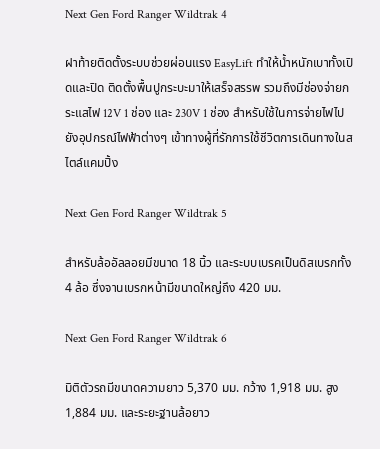Next Gen Ford Ranger Wildtrak 4

ฝาท้ายติดตั้งระบบช่วยผ่อนแรง EasyLift ทำให้น้ำหนักเบาทั้งเปิดและปิด ติดตั้งพื้นปูกระบะมาให้เสร็จสรรพ รวมถึงมีช่องจ่ายกระแสไฟ 12V 1 ช่อง และ 230V 1 ช่อง สำหรับใช้ในการจ่ายไฟไปยังอุปกรณ์ไฟฟ้าต่างๆ เข้าทางผู้ที่รักการใช้ชีวิตการเดินทางในสไตล์แคมปิ้ง

Next Gen Ford Ranger Wildtrak 5

สำหรับล้ออัลลอยมีขนาด 18 นิ้ว และระบบเบรคเป็นดิสเบรกทั้ง 4 ล้อ ซึ่งจานเบรกหน้ามีขนาดใหญ่ถึง 420 มม.

Next Gen Ford Ranger Wildtrak 6

มิติตัวรถมีขนาดความยาว 5,370 มม. กว้าง 1,918 มม. สูง 1,884 มม. และระยะฐานล้อยาว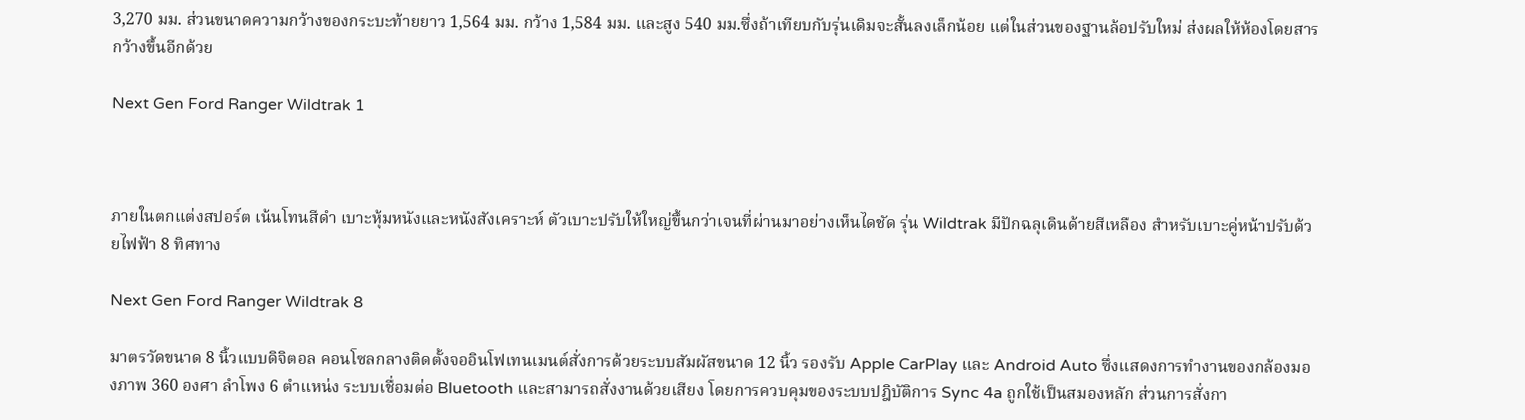3,270 มม. ส่วนขนาดความกว้างของกระบะท้ายยาว 1,564 มม. กว้าง 1,584 มม. และสูง 540 มม.ซึ่งถ้าเทียบกับรุ่นเดิมจะสั้นลงเล็กน้อย แต่ในส่วนของฐานล้อปรับใหม่ ส่งผลให้ห้องโดยสารกว้างขึ้นอีกด้วย

Next Gen Ford Ranger Wildtrak 1



ภายในตกแต่งสปอร์ต เน้นโทนสีดำ เบาะหุ้มหนังและหนังสังเคราะห์ ตัวเบาะปรับให้ใหญ่ขึ้นกว่าเจนที่ผ่านมาอย่างเห็นไดชัด รุ่น Wildtrak มีปักฉลุเดินด้ายสีเหลือง สำหรับเบาะคู่หน้าปรับด้วยไฟฟ้า 8 ทิศทาง

Next Gen Ford Ranger Wildtrak 8

มาตรวัดขนาด 8 นิ้วแบบดิจิตอล คอนโซลกลางติดตั้งจออินโฟเทนเมนต์สั่งการด้วยระบบสัมผัสขนาด 12 นิ้ว รองรับ Apple CarPlay และ Android Auto ซึ่งแสดงการทำงานของกล้องมองภาพ 360 องศา ลำโพง 6 ตำแหน่ง ระบบเชื่อมต่อ Bluetooth และสามารถสั่งงานด้วยเสียง โดยการควบคุมของระบบปฎิบัติการ Sync 4a ถูกใช้เป็นสมองหลัก ส่วนการสั่งกา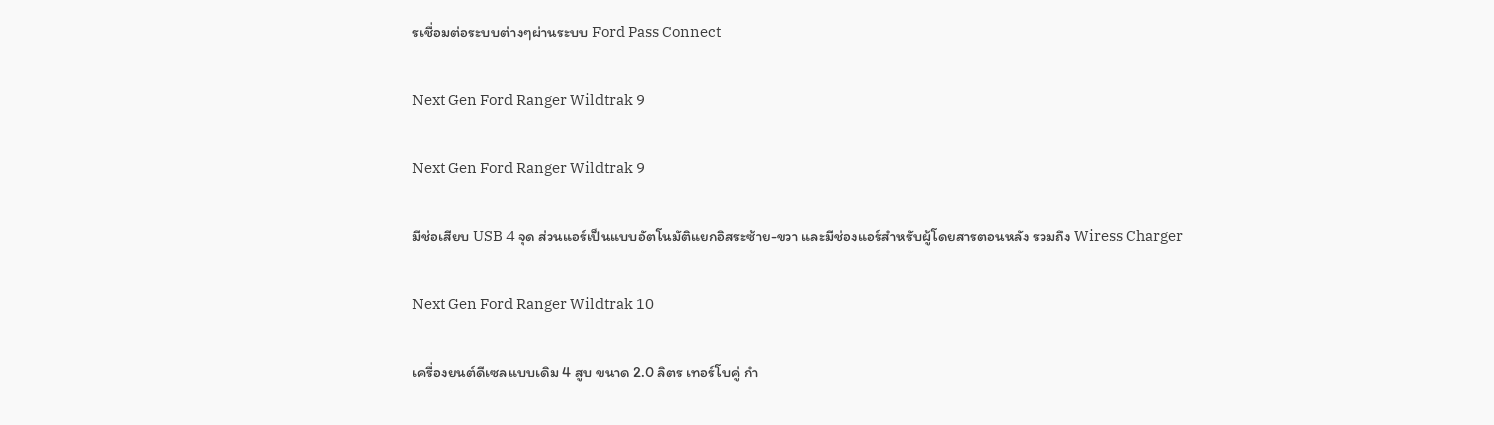รเชื่อมต่อระบบต่างๆผ่านระบบ Ford Pass Connect

Next Gen Ford Ranger Wildtrak 9

Next Gen Ford Ranger Wildtrak 9

มีช่อเสียบ USB 4 จุด ส่วนแอร์เป็นแบบอัตโนมัติแยกอิสระซ้าย-ขวา และมีช่องแอร์สำหรับผู้โดยสารตอนหลัง รวมถึง Wiress Charger

Next Gen Ford Ranger Wildtrak 10

เครื่องยนต์ดีเซลแบบเดิม 4 สูบ ขนาด 2.0 ลิตร เทอร์โบคู่ กำ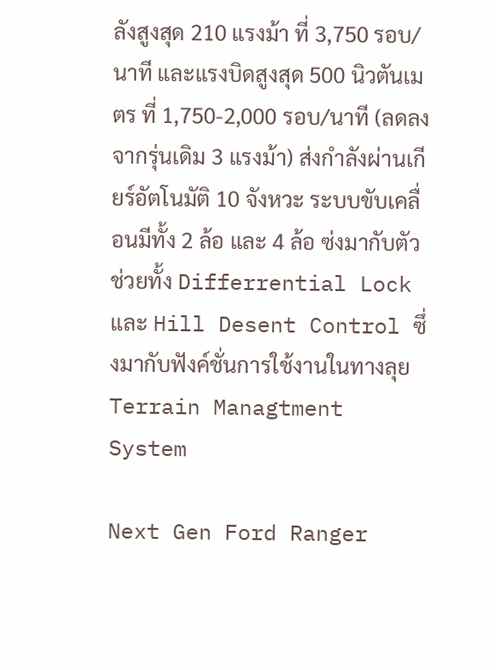ลังสูงสุด 210 แรงม้า ที่ 3,750 รอบ/นาที และแรงบิดสูงสุด 500 นิวตันเมตร ที่ 1,750-2,000 รอบ/นาที (ลดลงจากรุ่นเดิม 3 แรงม้า) ส่งกำลังผ่านเกียร์อัตโนมัติ 10 จังหวะ ระบบขับเคลื่อนมีทั้ง 2 ล้อ และ 4 ล้อ ซ่งมากับตัวช่วยทั้ง Differrential Lock และ Hill Desent Control ซึ่งมากับฟังค์ชั่นการใช้งานในทางลุย Terrain Managtment System

Next Gen Ford Ranger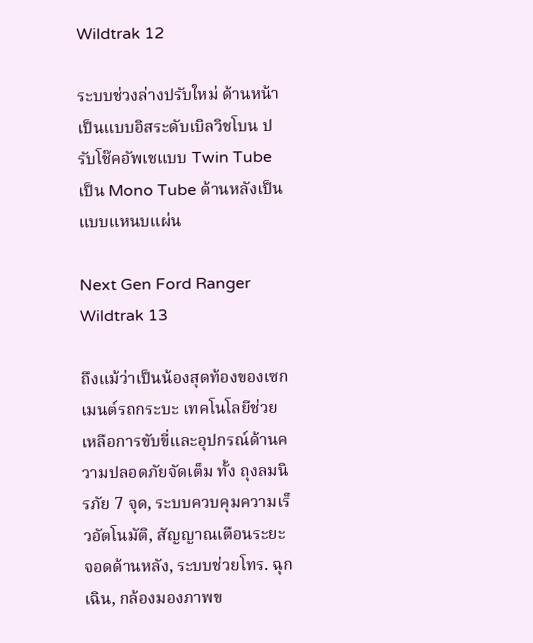Wildtrak 12

ระบบช่วงล่างปรับใหม่ ด้านหน้าเป็นแบบอิสระดับเบิลวิชโบน ปรับโช๊คอัพเชแบบ Twin Tube เป็น Mono Tube ด้านหลังเป็นแบบแหนบแผ่น

Next Gen Ford Ranger Wildtrak 13

ถึงแม้ว่าเป็นน้องสุดท้องของเซกเมนต์รถกระบะ เทคโนโลยีช่วยเหลือการขับขี่และอุปกรณ์ด้านความปลอดภัยจัดเต็ม ทั้ง ถุงลมนิรภัย 7 จุด, ระบบควบคุมความเร็วอัตโนมัติ, สัญญาณเตือนระยะจอดด้านหลัง, ระบบช่วยโทร. ฉุกเฉิน, กล้องมองภาพข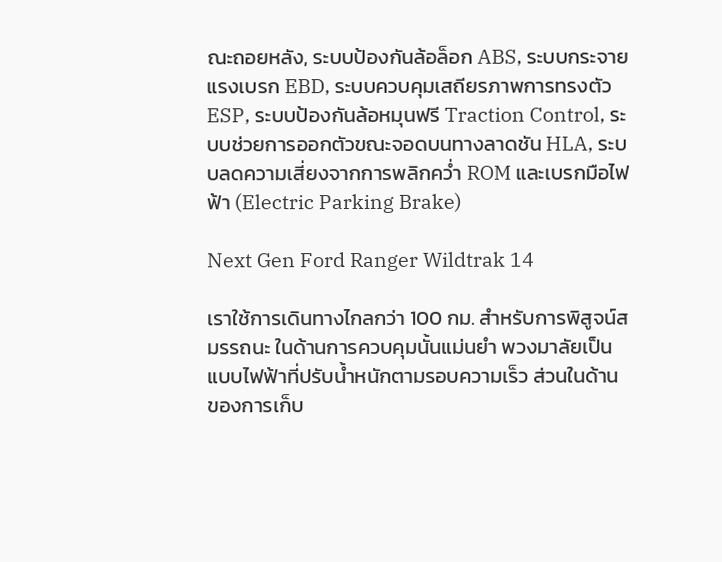ณะถอยหลัง, ระบบป้องกันล้อล็อก ABS, ระบบกระจายแรงเบรก EBD, ระบบควบคุมเสถียรภาพการทรงตัว ESP, ระบบป้องกันล้อหมุนฟรี Traction Control, ระบบช่วยการออกตัวขณะจอดบนทางลาดชัน HLA, ระบบลดความเสี่ยงจากการพลิกคว่ำ ROM และเบรกมือไฟฟ้า (Electric Parking Brake)

Next Gen Ford Ranger Wildtrak 14

เราใช้การเดินทางไกลกว่า 100 กม. สำหรับการพิสูจน์สมรรถนะ ในด้านการควบคุมนั้นแม่นยำ พวงมาลัยเป็นแบบไฟฟ้าที่ปรับน้ำหนักตามรอบความเร็ว ส่วนในด้านของการเก็บ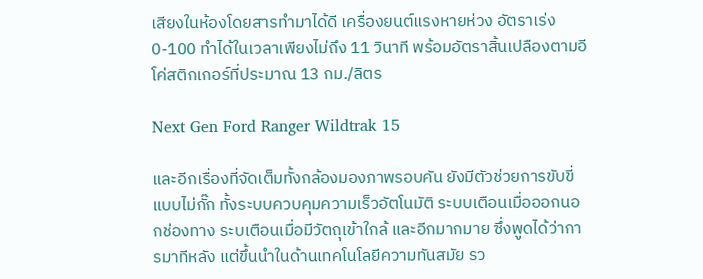เสียงในห้องโดยสารทำมาได้ดี เครื่องยนต์แรงหายห่วง อัตราเร่ง 0-100 ทำได้ในเวลาเพียงไม่ถึง 11 วินาที พร้อมอัตราสิ้นเปลืองตามอีโค่สติกเกอร์ที่ประมาณ 13 กม./ลิตร

Next Gen Ford Ranger Wildtrak 15

และอีกเรื่องที่จัดเต็มทั้งกล้องมองภาพรอบคัน ยังมีตัวช่วยการขับขี่แบบไม่กั๊ก ทั้งระบบควบคุมความเร็วอัตโนมัติ ระบบเตือนเมื่อออกนอกช่องทาง ระบเตือนเมื่อมีวัตถุเข้าใกล้ และอีกมากมาย ซึ่งพูดได้ว่าการมาทีหลัง แต่ขึ้นนำในด้านเทคโนโลยีความทันสมัย รว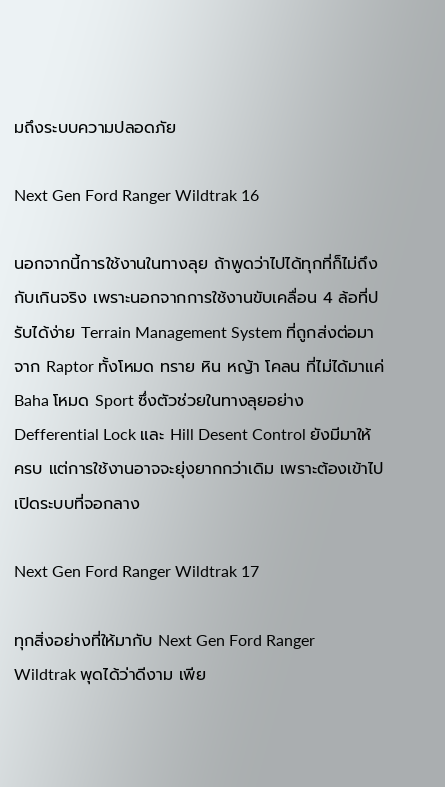มถึงระบบความปลอดภัย

Next Gen Ford Ranger Wildtrak 16

นอกจากนี้การใช้งานในทางลุย ถ้าพูดว่าไปได้ทุกที่ก็ไม่ถึงกับเกินจริง เพราะนอกจากการใช้งานขับเคลื่อน 4 ล้อที่ปรับได้ง่าย Terrain Management System ที่ถูกส่งต่อมาจาก Raptor ทั้งโหมด ทราย หิน หญ้า โคลน ที่ไม่ได้มาแค่ Baha โหมด Sport ซึ่งตัวช่วยในทางลุยอย่าง Defferential Lock และ Hill Desent Control ยังมีมาให้ครบ แต่การใช้งานอาจจะยุ่งยากกว่าเดิม เพราะต้องเข้าไปเปิดระบบที่จอกลาง

Next Gen Ford Ranger Wildtrak 17

ทุกสิ่งอย่างที่ให้มากับ Next Gen Ford Ranger Wildtrak พุดได้ว่าดีงาม เพีย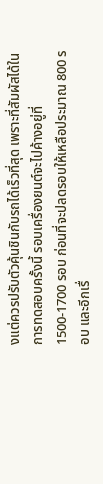งแต่ควรปรับตัวคุ้นชินกับรถได้เร็วที่สุด เพราะที่สัมผัสได้ในการทดสอบครั้งนี้ รอบเครื่องยนต์จะไปค้างอยู่ที่ 1500-1700 รอบ ก่อนที่จะปลดรอบให้เหลือประมาณ 800 รอบ และอีกเรื่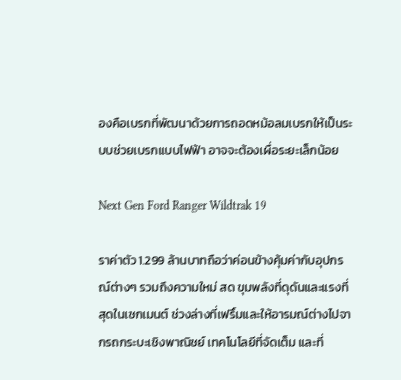องคือเบรกที่พัฒนาด้วยการถอดหม้อลมเบรกให้เป็นระบบช่วยเบรกแบบไฟฟ้า อาจจะต้องเผื่อระยะเล็กน้อย

Next Gen Ford Ranger Wildtrak 19

ราค่าตัว 1.299 ล้านบาทถือว่าค่อนข้างคุ้มค่ากับอุปกรณ์ต่างๆ รวมถึงความใหม่ สด ขุมพลังที่ดุดันและแรงที่สุดในเซกเมนต์ ช่วงล่างที่เฟริ์มและให้อารมณ์ต่างไปจากรถกระบะเชิงพาณิชย์ เทคโนโลยีที่จัดเต็ม และที่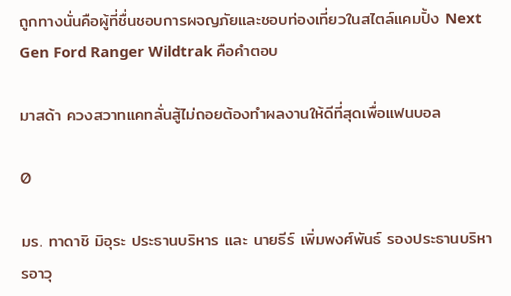ถูกทางนั่นคือผู้ที่ชื่นชอบการผจญภัยและชอบท่องเที่ยวในสไตล์แคมปิ้ง Next Gen Ford Ranger Wildtrak คือคำตอบ

มาสด้า ควงสวาทแคทลั่นสู้ไม่ถอยต้องทำผลงานให้ดีที่สุดเพื่อแฟนบอล

0

มร. ทาดาชิ มิอุระ ประธานบริหาร และ นายธีร์ เพิ่มพงศ์พันธ์ รองประธานบริหารอาวุ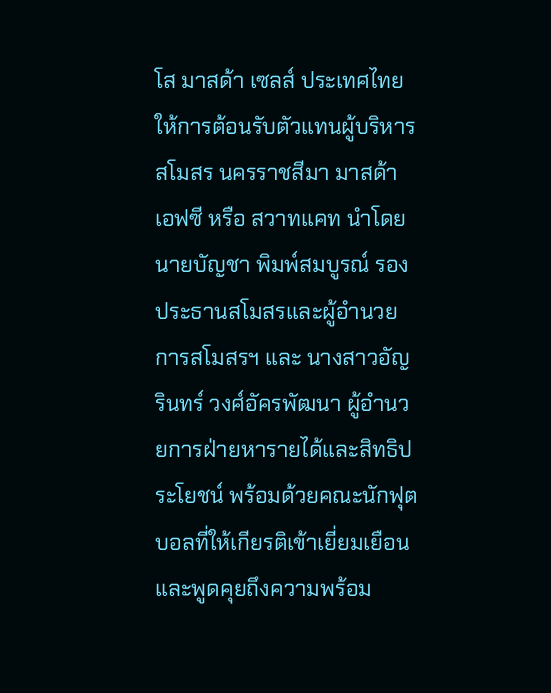โส มาสด้า เซลส์ ประเทศไทย ให้การต้อนรับตัวแทนผู้บริหารสโมสร นครราชสีมา มาสด้า เอฟซี หรือ สวาทแคท นำโดย นายบัญชา พิมพ์สมบูรณ์ รองประธานสโมสรและผู้อำนวยการสโมสรฯ และ นางสาวอัญรินทร์ วงศ์อัครพัฒนา ผู้อำนวยการฝ่ายหารายได้และสิทธิประโยชน์ พร้อมด้วยคณะนักฟุตบอลที่ให้เกียรติเข้าเยี่ยมเยือนและพูดคุยถึงความพร้อม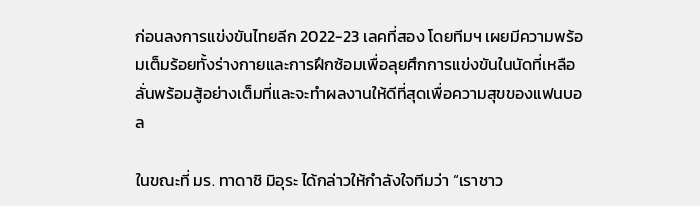ก่อนลงการแข่งขันไทยลีก 2022-23 เลคที่สอง โดยทีมฯ เผยมีความพร้อมเต็มร้อยทั้งร่างกายและการฝึกซ้อมเพื่อลุยศึกการแข่งขันในนัดที่เหลือ ลั่นพร้อมสู้อย่างเต็มที่และจะทำผลงานให้ดีที่สุดเพื่อความสุขของแฟนบอล

ในขณะที่ มร. ทาดาชิ มิอุระ ได้กล่าวให้กำลังใจทีมว่า “เราชาว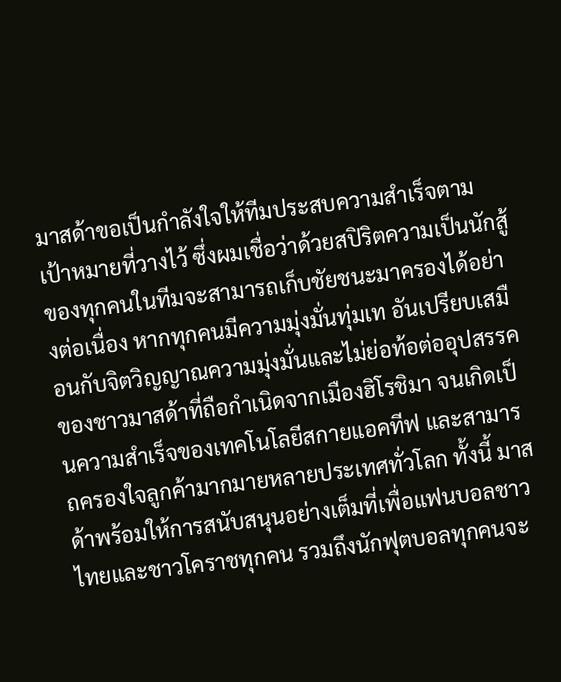มาสด้าขอเป็นกำลังใจให้ทีมประสบความสำเร็จตามเป้าหมายที่วางไว้ ซึ่งผมเชื่อว่าด้วยสปิริตความเป็นนักสู้ของทุกคนในทีมจะสามารถเก็บชัยชนะมาครองได้อย่างต่อเนื่อง หากทุกคนมีความมุ่งมั่นทุ่มเท อันเปรียบเสมือนกับจิตวิญญาณความมุ่งมั่นและไม่ย่อท้อต่ออุปสรรคของชาวมาสด้าที่ถือกำเนิดจากเมืองฮิโรชิมา จนเกิดเป็นความสำเร็จของเทคโนโลยีสกายแอคทีฟ และสามารถครองใจลูกค้ามากมายหลายประเทศทั่วโลก ทั้งนี้ มาสด้าพร้อมให้การสนับสนุนอย่างเต็มที่เพื่อแฟนบอลชาวไทยและชาวโคราชทุกคน รวมถึงนักฟุตบอลทุกคนจะ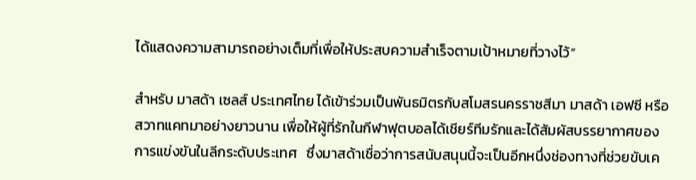ได้แสดงความสามารถอย่างเต็มที่เพื่อให้ประสบความสำเร็จตามเป้าหมายที่วางไว้”

สำหรับ มาสด้า เซลส์ ประเทศไทย ได้เข้าร่วมเป็นพันธมิตรกับสโมสรนครราชสีมา มาสด้า เอฟซี หรือสวาทแคทมาอย่างยาวนาน เพื่อให้ผู้ที่รักในกีฬาฟุตบอลได้เชียร์ทีมรักและได้สัมผัสบรรยากาศของการแข่งขันในลีกระดับประเทศ   ซึ่งมาสด้าเชื่อว่าการสนับสนุนนี้จะเป็นอีกหนึ่งช่องทางที่ช่วยขับเค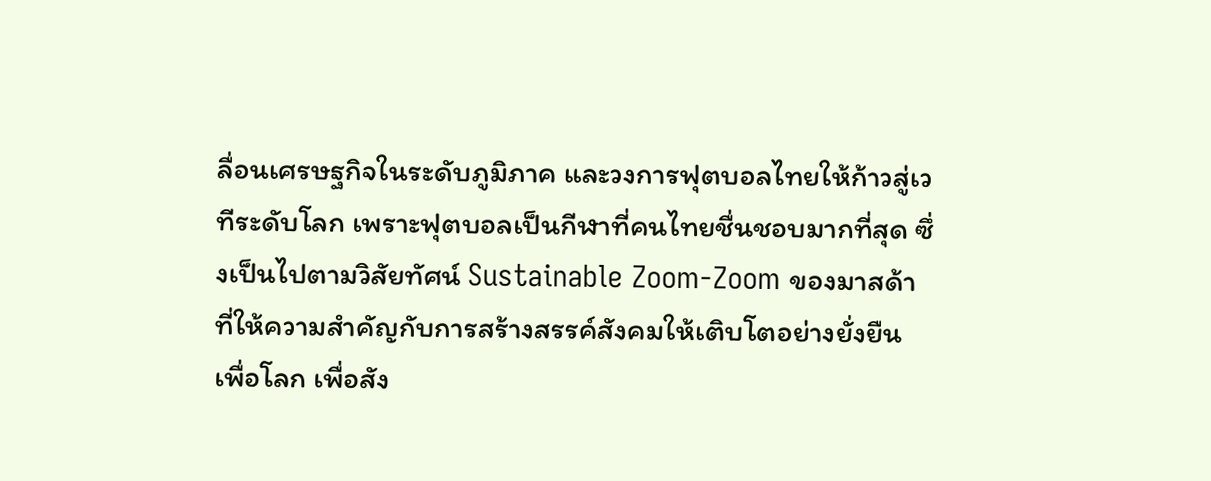ลื่อนเศรษฐกิจในระดับภูมิภาค และวงการฟุตบอลไทยให้ก้าวสู่เวทีระดับโลก เพราะฟุตบอลเป็นกีฬาที่คนไทยชื่นชอบมากที่สุด ซึ่งเป็นไปตามวิสัยทัศน์ Sustainable Zoom-Zoom ของมาสด้า ที่ให้ความสำคัญกับการสร้างสรรค์สังคมให้เติบโตอย่างยั่งยืน เพื่อโลก เพื่อสัง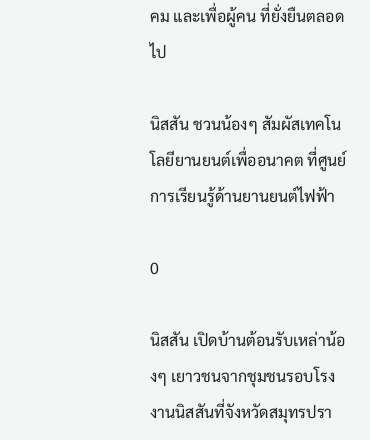คม และเพื่อผู้คน ที่ยั่งยืนตลอดไป

นิสสัน ชวนน้องๆ สัมผัสเทคโนโลยียานยนต์เพื่ออนาคต ที่ศูนย์การเรียนรู้ด้านยานยนต์ไฟฟ้า

0

นิสสัน เปิดบ้านต้อนรับเหล่าน้องๆ เยาวชนจากชุมชนรอบโรงงานนิสสันที่จังหวัดสมุทรปรา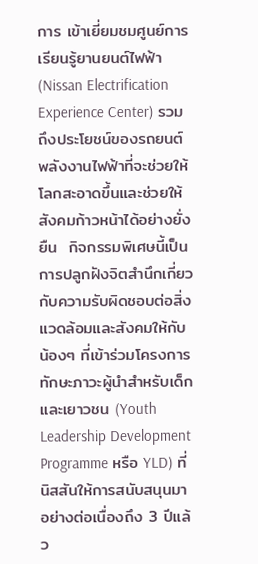การ เข้าเยี่ยมชมศูนย์การเรียนรู้ยานยนต์ไฟฟ้า (Nissan Electrification Experience Center) รวมถึงประโยชน์ของรถยนต์พลังงานไฟฟ้าที่จะช่วยให้โลกสะอาดขึ้นและช่วยให้สังคมก้าวหน้าได้อย่างยั่งยืน  กิจกรรมพิเศษนี้เป็นการปลูกฝังจิตสำนึกเกี่ยวกับความรับผิดชอบต่อสิ่งแวดล้อมและสังคมให้กับน้องๆ ที่เข้าร่วมโครงการทักษะภาวะผู้นำสำหรับเด็กและเยาวชน (Youth Leadership Development Programme หรือ YLD) ที่นิสสันให้การสนับสนุนมาอย่างต่อเนื่องถึง 3 ปีแล้ว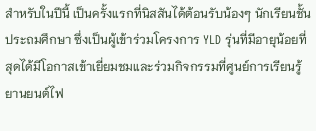สำหรับในปีนี้ เป็นครั้งแรกที่นิสสันได้ต้อนรับน้องๆ นักเรียนชั้นประถมศึกษา ซึ่งเป็นผู้เข้าร่วมโครงการ YLD รุ่นที่มีอายุน้อยที่สุดได้มีโอกาสเข้าเยี่ยมชมและร่วมกิจกรรมที่ศูนย์การเรียนรู้ยานยนต์ไฟ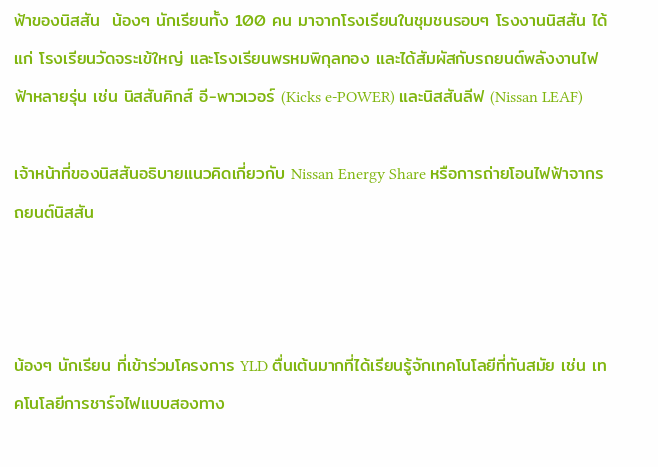ฟ้าของนิสสัน  น้องๆ นักเรียนทั้ง 100 คน มาจากโรงเรียนในชุมชนรอบๆ โรงงานนิสสัน ได้แก่ โรงเรียนวัดจระเข้ใหญ่ และโรงเรียนพรหมพิกุลทอง และได้สัมผัสกับรถยนต์พลังงานไฟฟ้าหลายรุ่น เช่น นิสสันคิกส์ อี-พาวเวอร์ (Kicks e-POWER) และนิสสันลีฟ (Nissan LEAF)

เจ้าหน้าที่ของนิสสันอธิบายแนวคิดเกี่ยวกับ Nissan Energy Share หรือการถ่ายโอนไฟฟ้าจากรถยนต์นิสสัน



น้องๆ นักเรียน ที่เข้าร่วมโครงการ YLD ตื่นเต้นมากที่ได้เรียนรู้จักเทคโนโลยีที่ทันสมัย เช่น เทคโนโลยีการชาร์จไฟแบบสองทาง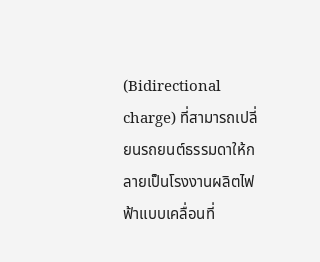(Bidirectional charge) ที่สามารถเปลี่ยนรถยนต์ธรรมดาให้กลายเป็นโรงงานผลิตไฟฟ้าแบบเคลื่อนที่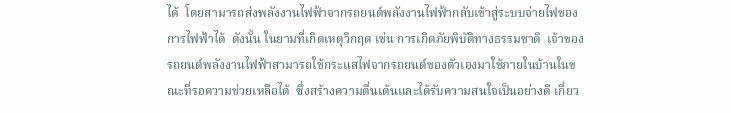ได้  โดยสามารถส่งพลังงานไฟฟ้าจากรถยนต์พลังงานไฟฟ้ากลับเข้าสู่ระบบจ่ายไฟของการไฟฟ้าได้  ดังนั้น ในยามที่เกิดเหตุวิกฤต เช่น การเกิดภัยพิบัติทางธรรมชาติ  เจ้าของรถยนต์พลังงานไฟฟ้าสามารถใช้กระแสไฟจากรถยนต์ของตัวเองมาใช้ภายในบ้านในขณะที่รอความช่วยเหลือได้  ซึ่งสร้างความตื่นเต้นและได้รับความสนใจเป็นอย่างดี เกี่ยว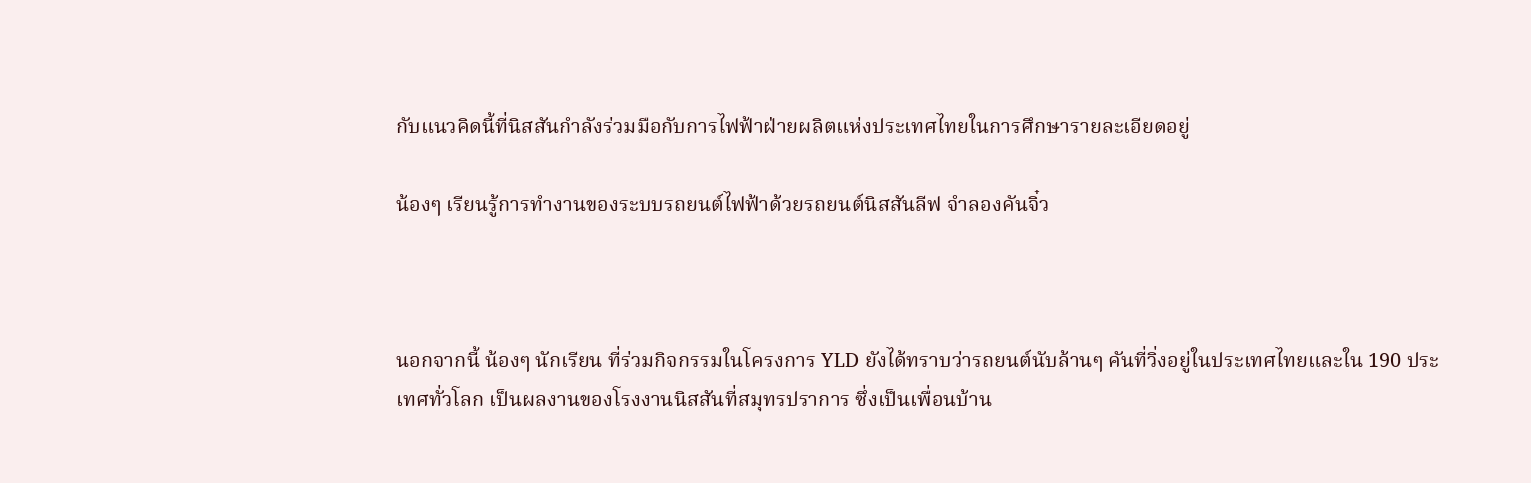กับแนวคิดนี้ที่นิสสันกำลังร่วมมือกับการไฟฟ้าฝ่ายผลิตแห่งประเทศไทยในการศึกษารายละเอียดอยู่

น้องๆ เรียนรู้การทำงานของระบบรถยนต์ไฟฟ้าด้วยรถยนต์นิสสันลีฟ จำลองคันจิ๋ว



นอกจากนี้ น้องๆ นักเรียน ที่ร่วมกิจกรรมในโครงการ YLD ยังได้ทราบว่ารถยนต์นับล้านๆ คันที่วิ่งอยู่ในประเทศไทยและใน 190 ประเทศทั่วโลก เป็นผลงานของโรงงานนิสสันที่สมุทรปราการ ซึ่งเป็นเพื่อนบ้าน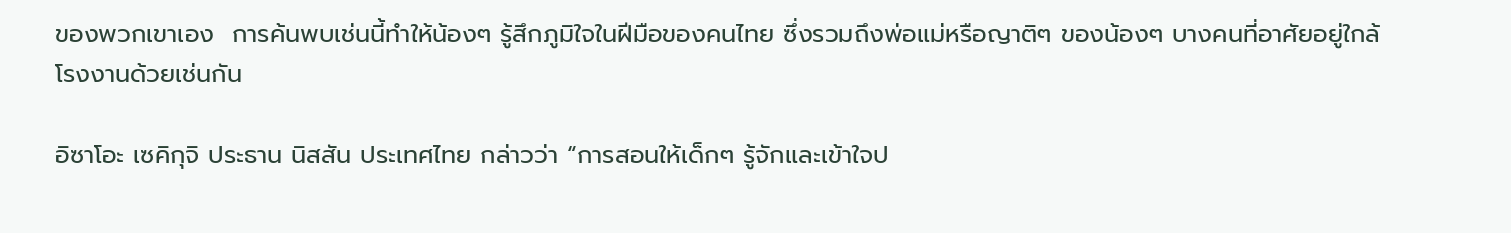ของพวกเขาเอง  การค้นพบเช่นนี้ทำให้น้องๆ รู้สึกภูมิใจในฝีมือของคนไทย ซึ่งรวมถึงพ่อแม่หรือญาติๆ ของน้องๆ บางคนที่อาศัยอยู่ใกล้โรงงานด้วยเช่นกัน

อิซาโอะ เซคิกุจิ ประธาน นิสสัน ประเทศไทย กล่าวว่า “การสอนให้เด็กๆ รู้จักและเข้าใจป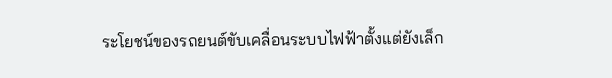ระโยชน์ของรถยนต์ขับเคลื่อนระบบไฟฟ้าตั้งแต่ยังเล็ก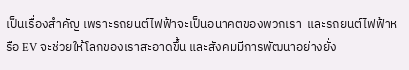เป็นเรื่องสำคัญ เพราะรถยนต์ไฟฟ้าจะเป็นอนาคตของพวกเรา  และรถยนต์ไฟฟ้าหรือ EV จะช่วยให้โลกของเราสะอาดขึ้น และสังคมมีการพัฒนาอย่างยั่ง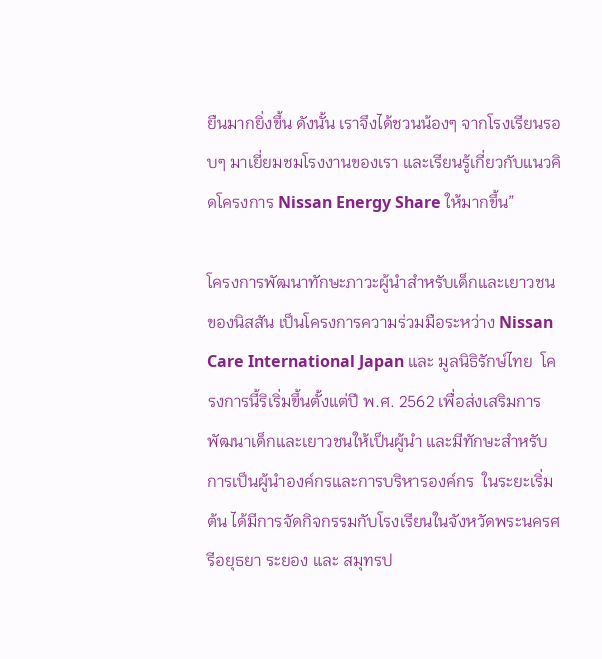ยืนมากยิ่งขึ้น ดังนั้น เราจึงได้ชวนน้องๆ จากโรงเรียนรอบๆ มาเยี่ยมชมโรงงานของเรา และเรียนรู้เกี่ยวกับแนวคิดโครงการ Nissan Energy Share ให้มากขึ้น”

โครงการพัฒนาทักษะภาวะผู้นำสำหรับเด็กและเยาวชนของนิสสัน เป็นโครงการความร่วมมือระหว่าง Nissan Care International Japan และ มูลนิธิรักษ์ไทย  โครงการนี้ริเริ่มขึ้นตั้งแต่ปี พ.ศ. 2562 เพื่อส่งเสริมการพัฒนาเด็กและเยาวชนให้เป็นผู้นำ และมีทักษะสำหรับการเป็นผู้นำองค์กรและการบริหารองค์กร  ในระยะเริ่มต้น ได้มีการจัดกิจกรรมกับโรงเรียนในจังหวัดพระนครศรีอยุธยา ระยอง และ สมุทรป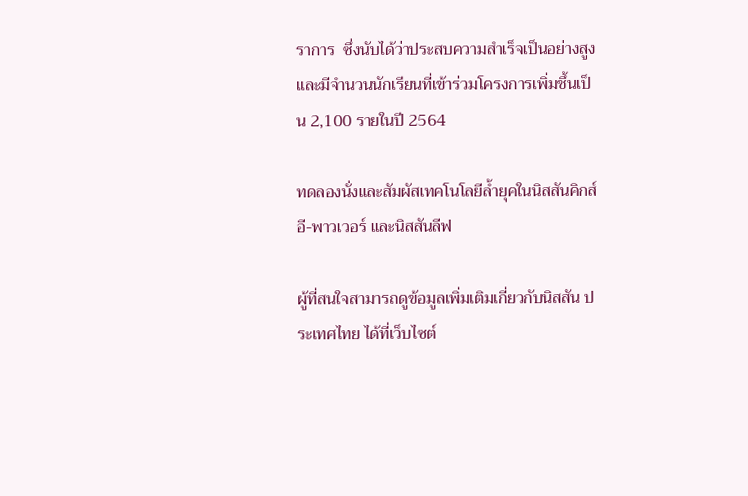ราการ  ซึ่งนับได้ว่าประสบความสำเร็จเป็นอย่างสูงและมีจำนวนนักเรียนที่เข้าร่วมโครงการเพิ่มชึ้นเป็น 2,100 รายในปี 2564

ทดลองนั่งและสัมผัสเทคโนโลยีล้ำยุคในนิสสันคิกส์ อี-พาวเวอร์ และนิสสันลีฟ

ผู้ที่สนใจสามารถดูข้อมูลเพิ่มเติมเกี่ยวกับนิสสัน ประเทศไทย ได้ที่เว็บไซต์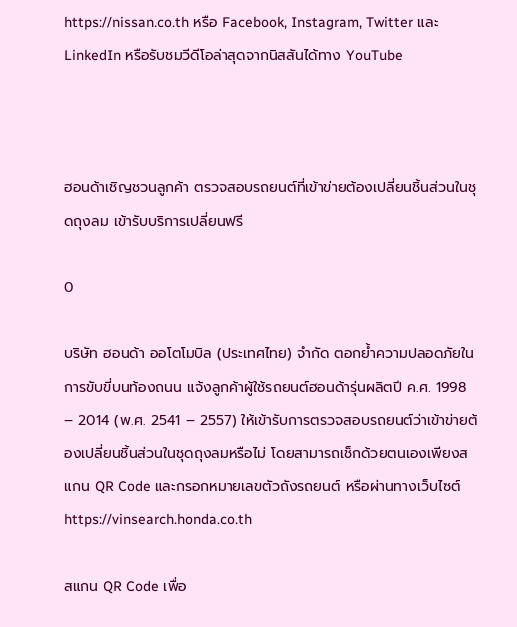https://nissan.co.th หรือ Facebook, Instagram, Twitter และ LinkedIn หรือรับชมวีดีโอล่าสุดจากนิสสันได้ทาง YouTube



ฮอนด้าเชิญชวนลูกค้า ตรวจสอบรถยนต์ที่เข้าข่ายต้องเปลี่ยนชิ้นส่วนในชุดถุงลม เข้ารับบริการเปลี่ยนฟรี

0

บริษัท ฮอนด้า ออโตโมบิล (ประเทศไทย) จำกัด ตอกย้ำความปลอดภัยในการขับขี่บนท้องถนน แจ้งลูกค้าผู้ใช้รถยนต์ฮอนด้ารุ่นผลิตปี ค.ศ. 1998 – 2014 (พ.ศ. 2541 – 2557) ให้เข้ารับการตรวจสอบรถยนต์ว่าเข้าข่ายต้องเปลี่ยนชิ้นส่วนในชุดถุงลมหรือไม่ โดยสามารถเช็กด้วยตนเองเพียงสแกน QR Code และกรอกหมายเลขตัวถังรถยนต์ หรือผ่านทางเว็บไซต์ https://vinsearch.honda.co.th

สแกน QR Code เพื่อ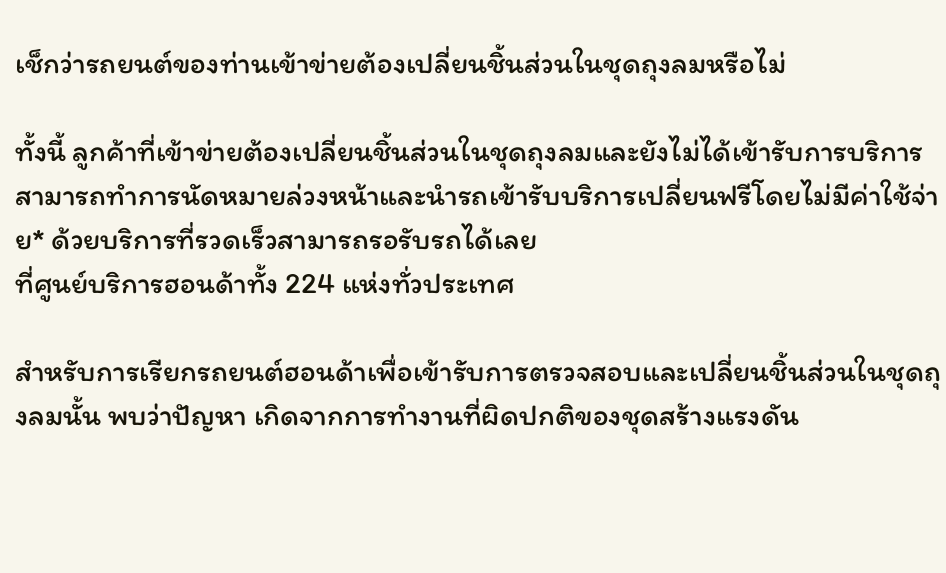เช็กว่ารถยนต์ของท่านเข้าข่ายต้องเปลี่ยนชิ้นส่วนในชุดถุงลมหรือไม่

ทั้งนี้ ลูกค้าที่เข้าข่ายต้องเปลี่ยนชิ้นส่วนในชุดถุงลมและยังไม่ได้เข้ารับการบริการ สามารถทำการนัดหมายล่วงหน้าและนำรถเข้ารับบริการเปลี่ยนฟรีโดยไม่มีค่าใช้จ่าย* ด้วยบริการที่รวดเร็วสามารถรอรับรถได้เลย
ที่ศูนย์บริการฮอนด้าทั้ง 224 แห่งทั่วประเทศ

สำหรับการเรียกรถยนต์ฮอนด้าเพื่อเข้ารับการตรวจสอบและเปลี่ยนชิ้นส่วนในชุดถุงลมนั้น พบว่าปัญหา เกิดจากการทำงานที่ผิดปกติของชุดสร้างแรงดัน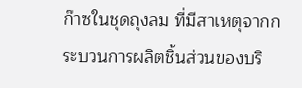ก๊าซในชุดถุงลม ที่มีสาเหตุจากกระบวนการผลิตชิ้นส่วนของบริ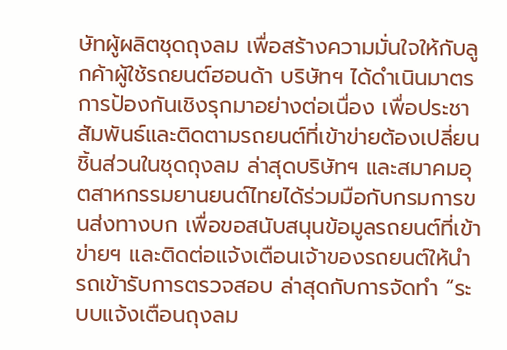ษัทผู้ผลิตชุดถุงลม เพื่อสร้างความมั่นใจให้กับลูกค้าผู้ใช้รถยนต์ฮอนด้า บริษัทฯ ได้ดำเนินมาตรการป้องกันเชิงรุกมาอย่างต่อเนื่อง เพื่อประชาสัมพันธ์และติดตามรถยนต์ที่เข้าข่ายต้องเปลี่ยนชิ้นส่วนในชุดถุงลม ล่าสุดบริษัทฯ และสมาคมอุตสาหกรรมยานยนต์ไทยได้ร่วมมือกับกรมการขนส่งทางบก เพื่อขอสนับสนุนข้อมูลรถยนต์ที่เข้าข่ายฯ และติดต่อแจ้งเตือนเจ้าของรถยนต์ให้นำรถเข้ารับการตรวจสอบ ล่าสุดกับการจัดทำ “ระบบแจ้งเตือนถุงลม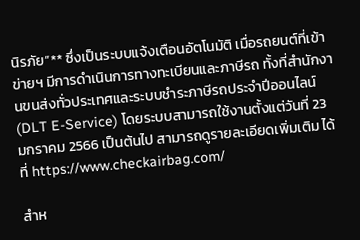นิรภัย”** ซึ่งเป็นระบบแจ้งเตือนอัตโนมัติ เมื่อรถยนต์ที่เข้าข่ายฯ มีการดำเนินการทางทะเบียนและภาษีรถ ทั้งที่สำนักงานขนส่งทั่วประเทศและระบบชำระภาษีรถประจำปีออนไลน์ (DLT E-Service) โดยระบบสามารถใช้งานตั้งแต่วันที่ 23 มกราคม 2566 เป็นต้นไป สามารถดูรายละเอียดเพิ่มเติม ได้ที่ https://www.checkairbag.com/

สำห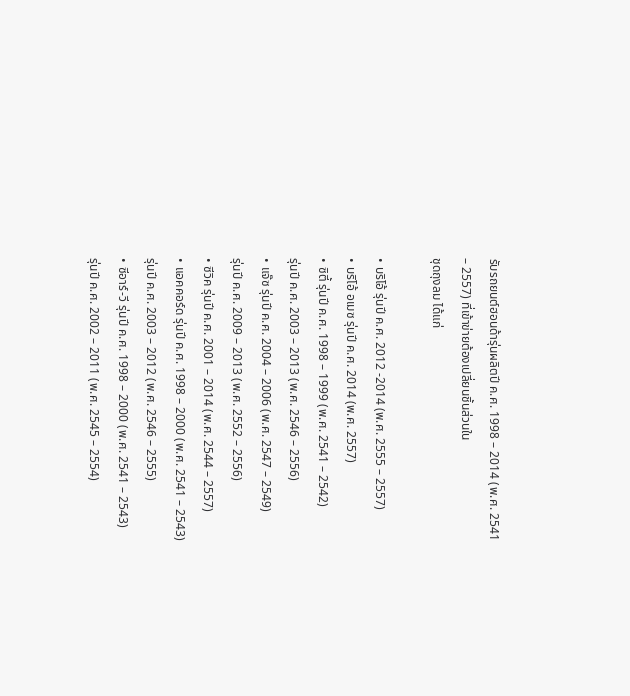รับรถยนต์ฮอนด้ารุ่นผลิตปี ค.ศ. 1998 – 2014 (พ.ศ. 2541 – 2557) ที่เข้าข่ายต้องเปลี่ยนชิ้นส่วนใน
ชุดถุงลม ได้แก่

• บริโอ้ รุ่นปี ค.ศ. 2012 -2014 (พ.ศ. 2555 – 2557)
• บริโอ้ อเมซ รุ่นปี ค.ศ. 2014 (พ.ศ. 2557)
• ซิตี้ รุ่นปี ค.ศ. 1998 – 1999 (พ.ศ. 2541 – 2542)
รุ่นปี ค.ศ. 2003 – 2013 (พ.ศ. 2546 – 2556)
• แจ๊ซ รุ่นปี ค.ศ. 2004 – 2006 (พ.ศ. 2547 – 2549)
รุ่นปี ค.ศ. 2009 – 2013 (พ.ศ. 2552 – 2556)
• ซีวิค รุ่นปี ค.ศ. 2001 – 2014 (พ.ศ. 2544 – 2557)
• แอคคอร์ด รุ่นปี ค.ศ. 1998 – 2000 (พ.ศ. 2541 – 2543)
รุ่นปี ค.ศ. 2003 – 2012 (พ.ศ. 2546 – 2555)
• ซีอาร์-วี รุ่นปี ค.ศ. 1998 – 2000 (พ.ศ. 2541 – 2543)
รุ่นปี ค.ศ. 2002 – 2011 (พ.ศ. 2545 – 2554)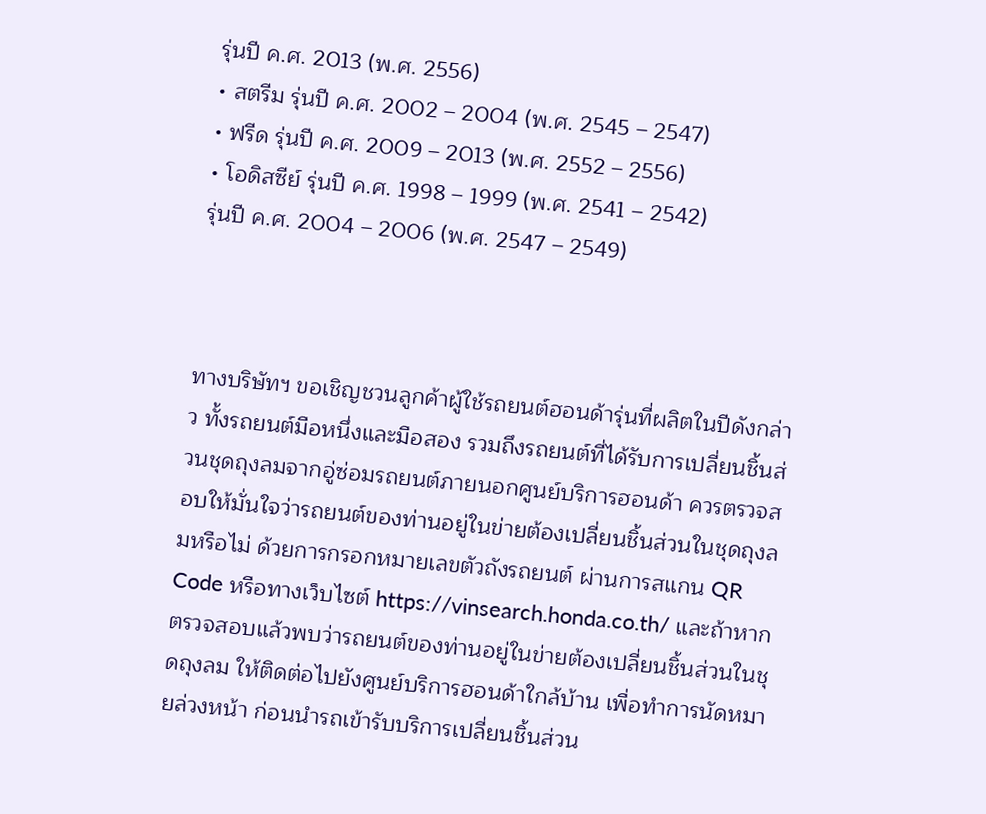รุ่นปี ค.ศ. 2013 (พ.ศ. 2556)
• สตรีม รุ่นปี ค.ศ. 2002 – 2004 (พ.ศ. 2545 – 2547)
• ฟรีด รุ่นปี ค.ศ. 2009 – 2013 (พ.ศ. 2552 – 2556)
• โอดิสซีย์ รุ่นปี ค.ศ. 1998 – 1999 (พ.ศ. 2541 – 2542)
รุ่นปี ค.ศ. 2004 – 2006 (พ.ศ. 2547 – 2549)



ทางบริษัทฯ ขอเชิญชวนลูกค้าผู้ใช้รถยนต์ฮอนด้ารุ่นที่ผลิตในปีดังกล่าว ทั้งรถยนต์มือหนึ่งและมือสอง รวมถึงรถยนต์ที่ได้รับการเปลี่ยนชิ้นส่วนชุดถุงลมจากอู่ซ่อมรถยนต์ภายนอกศูนย์บริการฮอนด้า ควรตรวจสอบให้มั่นใจว่ารถยนต์ของท่านอยู่ในข่ายต้องเปลี่ยนชิ้นส่วนในชุดถุงลมหรือไม่ ด้วยการกรอกหมายเลขตัวถังรถยนต์ ผ่านการสแกน QR Code หรือทางเว็บไซต์ https://vinsearch.honda.co.th/ และถ้าหากตรวจสอบแล้วพบว่ารถยนต์ของท่านอยู่ในข่ายต้องเปลี่ยนชิ้นส่วนในชุดถุงลม ให้ติดต่อไปยังศูนย์บริการฮอนด้าใกล้บ้าน เพื่อทำการนัดหมายล่วงหน้า ก่อนนำรถเข้ารับบริการเปลี่ยนชิ้นส่วน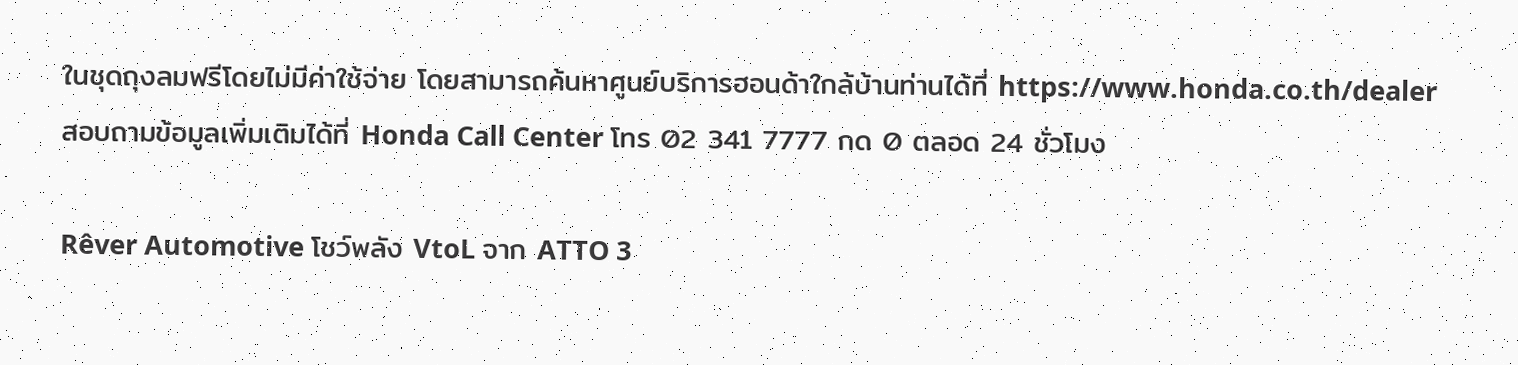ในชุดถุงลมฟรีโดยไม่มีค่าใช้จ่าย โดยสามารถค้นหาศูนย์บริการฮอนด้าใกล้บ้านท่านได้ที่ https://www.honda.co.th/dealer  สอบถามข้อมูลเพิ่มเติมได้ที่ Honda Call Center โทร 02 341 7777 กด 0 ตลอด 24 ชั่วโมง

Rêver Automotive โชว์พลัง VtoL จาก ATTO 3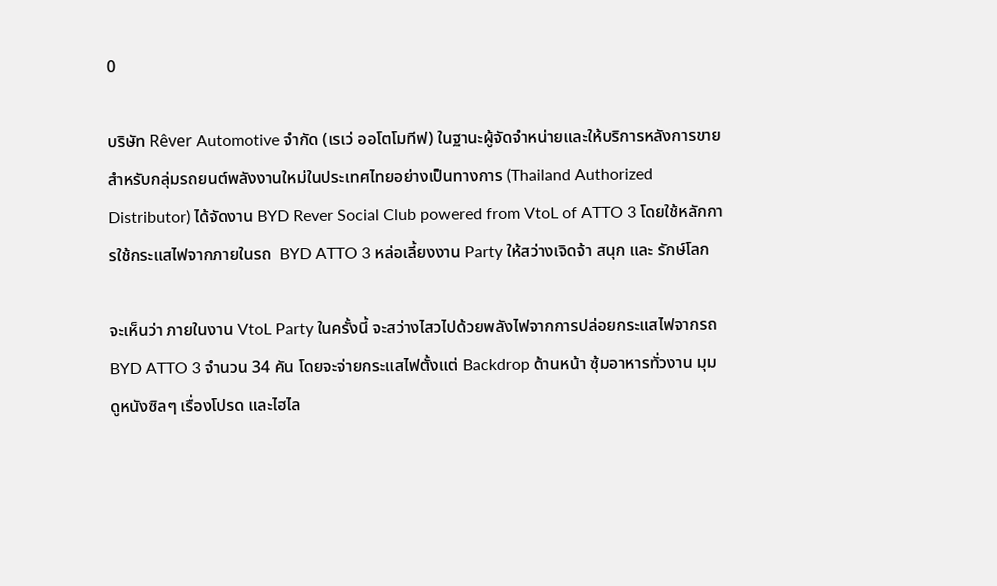0

บริษัท Rêver Automotive จำกัด (เรเว่ ออโตโมทีฟ) ในฐานะผู้จัดจำหน่ายและให้บริการหลังการขายสำหรับกลุ่มรถยนต์พลังงานใหม่ในประเทศไทยอย่างเป็นทางการ (Thailand Authorized Distributor) ได้จัดงาน BYD Rever Social Club powered from VtoL of ATTO 3 โดยใช้หลักการใช้กระแสไฟจากภายในรถ  BYD ATTO 3 หล่อเลี้ยงงาน Party ให้สว่างเจิดจ้า สนุก และ รักษ์โลก

จะเห็นว่า ภายในงาน VtoL Party ในครั้งนี้ จะสว่างไสวไปด้วยพลังไฟจากการปล่อยกระแสไฟจากรถ BYD ATTO 3 จำนวน 34 คัน โดยจะจ่ายกระแสไฟตั้งแต่ Backdrop ด้านหน้า ซุ้มอาหารทั่วงาน มุมดูหนังซิลๆ เรื่องโปรด และไฮไล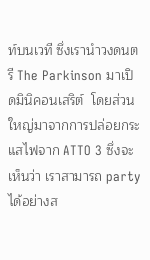ท์บนเวที ซึ่งเรานำวงดนตรี The Parkinson มาเปิดมินิคอนเสริต์  โดยส่วนใหญ่มาจากการปล่อยกระแสไฟจาก ATTO 3 ซึ่งจะเห็นว่า เราสามารถ party  ได้อย่างส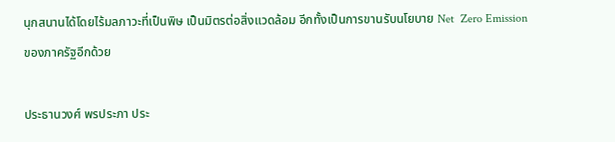นุกสนานได้โดยไร้มลภาวะที่เป็นพิษ เป็นมิตรต่อสิ่งแวดล้อม อีกทั้งเป็นการขานรับนโยบาย Net  Zero Emission ของภาครัฐอีกด้วย

ประธานวงศ์ พรประภา ประ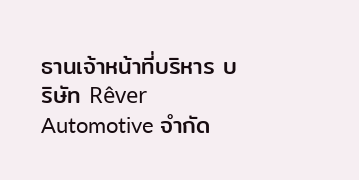ธานเจ้าหน้าที่บริหาร บริษัท Rêver Automotive จำกัด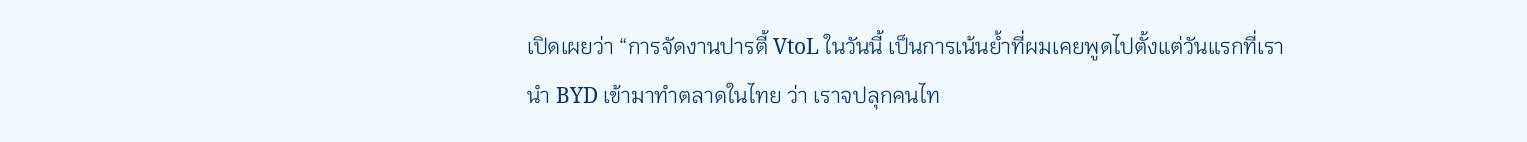เปิดเผยว่า “การจัดงานปารตี้ VtoL ในวันนี้ เป็นการเน้นย้ำที่ผมเคยพูดไปตั้งแต่วันแรกที่เรานำ BYD เข้ามาทำตลาดในไทย ว่า เราจปลุกคนไท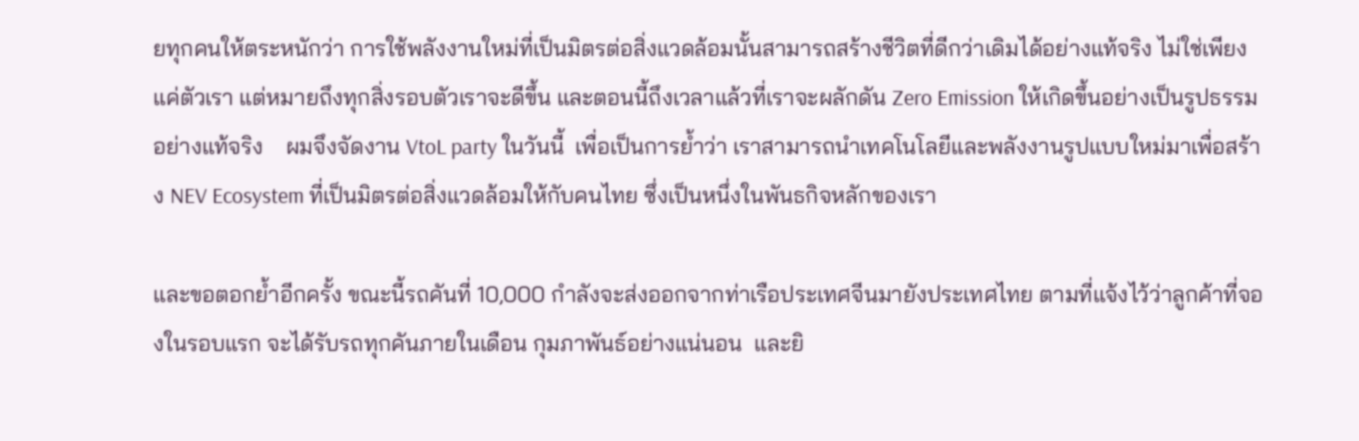ยทุกคนให้ตระหนักว่า การใช้พลังงานใหม่ที่เป็นมิตรต่อสิ่งแวดล้อมนั้นสามารถสร้างชีวิตที่ดีกว่าเดิมได้อย่างแท้จริง ไม่ใช่เพียงแค่ตัวเรา แต่หมายถึงทุกสิ่งรอบตัวเราจะดีขึ้น และตอนนี้ถึงเวลาแล้วที่เราจะผลักดัน Zero Emission ให้เกิดขึ้นอย่างเป็นรูปธรรม อย่างแท้จริง    ผมจึงจัดงาน VtoL party ในวันนี้  เพื่อเป็นการย้ำว่า เราสามารถนำเทคโนโลยีและพลังงานรูปแบบใหม่มาเพื่อสร้าง NEV Ecosystem ที่เป็นมิตรต่อสิ่งแวดล้อมให้กับคนไทย ซึ่งเป็นหนึ่งในพันธกิจหลักของเรา

และขอตอกย้ำอีกครั้ง ขณะนี้รถคันที่ 10,000 กำลังจะส่งออกจากท่าเรือประเทศจีนมายังประเทศไทย ตามที่แจ้งไว้ว่าลูกค้าที่จองในรอบแรก จะได้รับรถทุกคันภายในเดือน กุมภาพันธ์อย่างแน่นอน  และยิ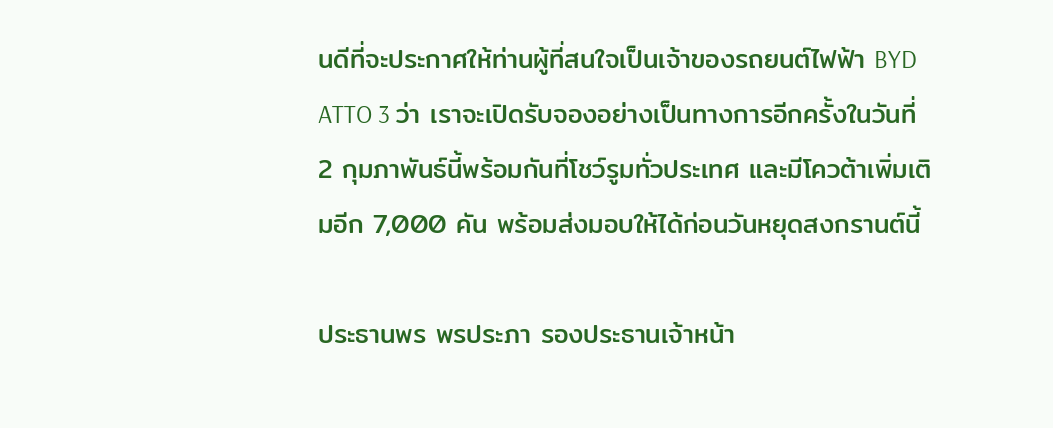นดีที่จะประกาศให้ท่านผู้ที่สนใจเป็นเจ้าของรถยนต์ไฟฟ้า BYD ATTO 3 ว่า เราจะเปิดรับจองอย่างเป็นทางการอีกครั้งในวันที่ 2 กุมภาพันธ์นี้พร้อมกันที่โชว์รูมทั่วประเทศ และมีโควต้าเพิ่มเติมอีก 7,000 คัน พร้อมส่งมอบให้ได้ก่อนวันหยุดสงกรานต์นี้

ประธานพร พรประภา รองประธานเจ้าหน้า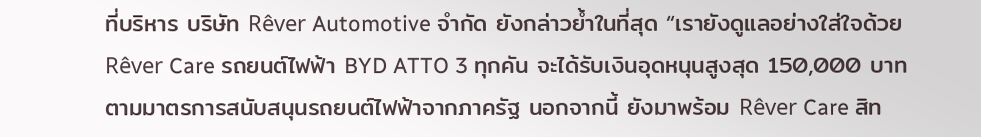ที่บริหาร บริษัท Rêver Automotive จำกัด ยังกล่าวย้ำในที่สุด “เรายังดูแลอย่างใส่ใจด้วย Rêver Care รถยนต์ไฟฟ้า BYD ATTO 3 ทุกคัน จะได้รับเงินอุดหนุนสูงสุด 150,000 บาท ตามมาตรการสนับสนุนรถยนต์ไฟฟ้าจากภาครัฐ นอกจากนี้ ยังมาพร้อม Rêver Care สิท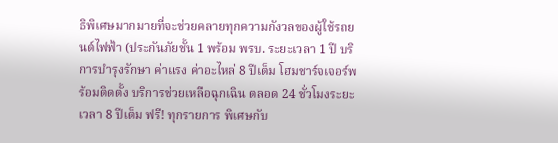ธิพิเศษมากมายที่จะช่วยคลายทุกความกังวลของผู้ใช้รถยนต์ไฟฟ้า (ประกันภัยชั้น 1 พร้อม พรบ. ระยะเวลา 1 ปี บริการบำรุงรักษา ค่าแรง ค่าอะไหล่ 8 ปีเต็ม โฮมชาร์จเจอร์พร้อมติดตั้ง บริการช่วยเหลือฉุกเฉิน ตลอด 24 ชั่วโมงระยะเวลา 8 ปีเต็ม ฟรี! ทุกรายการ พิเศษกับ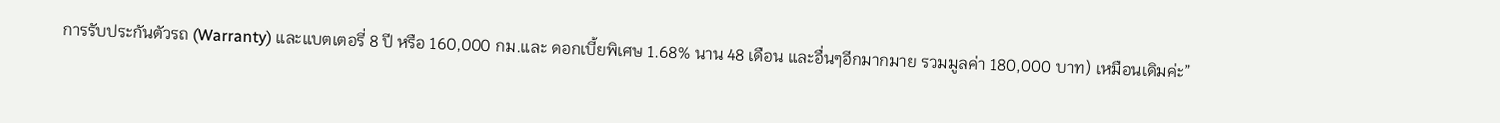การรับประกันตัวรถ (Warranty) และแบตเตอรี่ 8 ปี หรือ 160,000 กม.และ ดอกเบี้ยพิเศษ 1.68% นาน 48 เดือน และอื่นๆอีกมากมาย รวมมูลค่า 180,000 บาท) เหมือนเดิมค่ะ”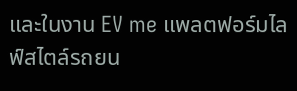และในงาน EV me แพลตฟอร์มไลฟ์สไตล์รถยน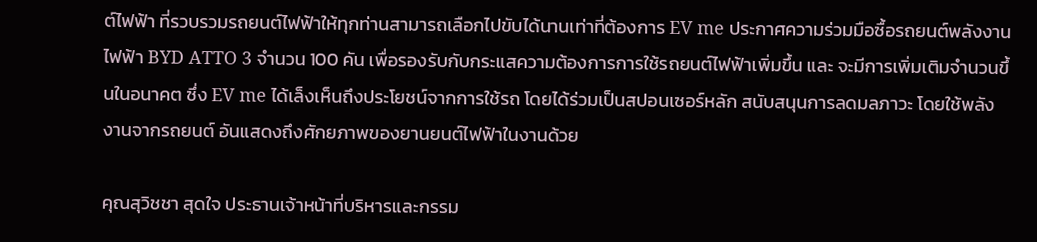ต์ไฟฟ้า ที่รวบรวมรถยนต์ไฟฟ้าให้ทุกท่านสามารถเลือกไปขับได้นานเท่าที่ต้องการ EV me ประกาศความร่วมมือซื้อรถยนต์พลังงานไฟฟ้า BYD ATTO 3 จำนวน 100 คัน เพื่อรองรับกับกระแสความต้องการการใช้รถยนต์ไฟฟ้าเพิ่มขึ้น และ จะมีการเพิ่มเติมจำนวนขึ้นในอนาคต ซึ่ง EV me ได้เล็งเห็นถึงประโยชน์จากการใช้รถ โดยได้ร่วมเป็นสปอนเซอร์หลัก สนับสนุนการลดมลภาวะ โดยใช้พลังงานจากรถยนต์ อันแสดงถึงศักยภาพของยานยนต์ไฟฟ้าในงานด้วย

คุณสุวิชชา สุดใจ ประธานเจ้าหน้าที่บริหารและกรรม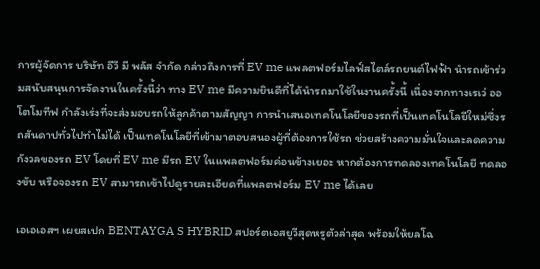การผู้จัดการ บริษัท อีวี มี พลัส จำกัด กล่าวถึงการที่ EV me แพลตฟอร์มไลฟ์สไตล์รถยนต์ไฟฟ้า นำรถเข้าร่วมสนับสนุนการจัดงานในครั้งนี้ว่า ทาง EV me มีความยินดีที่ได้นำรถมาใช้ในงานครั้งนี้ เนื่องจากทางเรเว่ ออโตโมทีฟ กำลังเร่งที่จะส่งมอบรถให้ลูกค้าตามสัญญา การนำเสนอเทคโนโลยีของรถที่เป็นเทคโนโลยีใหม่ซึ่งรถสันดาปทั่วไปทำไม่ได้ เป็นเทคโนโลยีที่เข้ามาตอบสนองผู้ที่ต้องการใช้รถ ช่วยสร้างความมั่นใจและลดความกังวลของรถ EV โดยที่ EV me มีรถ EV ในแพลตฟอร์มค่อนข้างเยอะ หากต้องการทดลองเทคโนโลยี ทดลองขับ หรือจองรถ EV สามารถเข้าไปดูรายละเอียดที่แพลตฟอร์ม EV me ได้เลย

เอเอเอสฯ เผยสเปก BENTAYGA S HYBRID สปอร์ตเอสยูวีสุดหรูตัวล่าสุด พร้อมให้ยลโฉ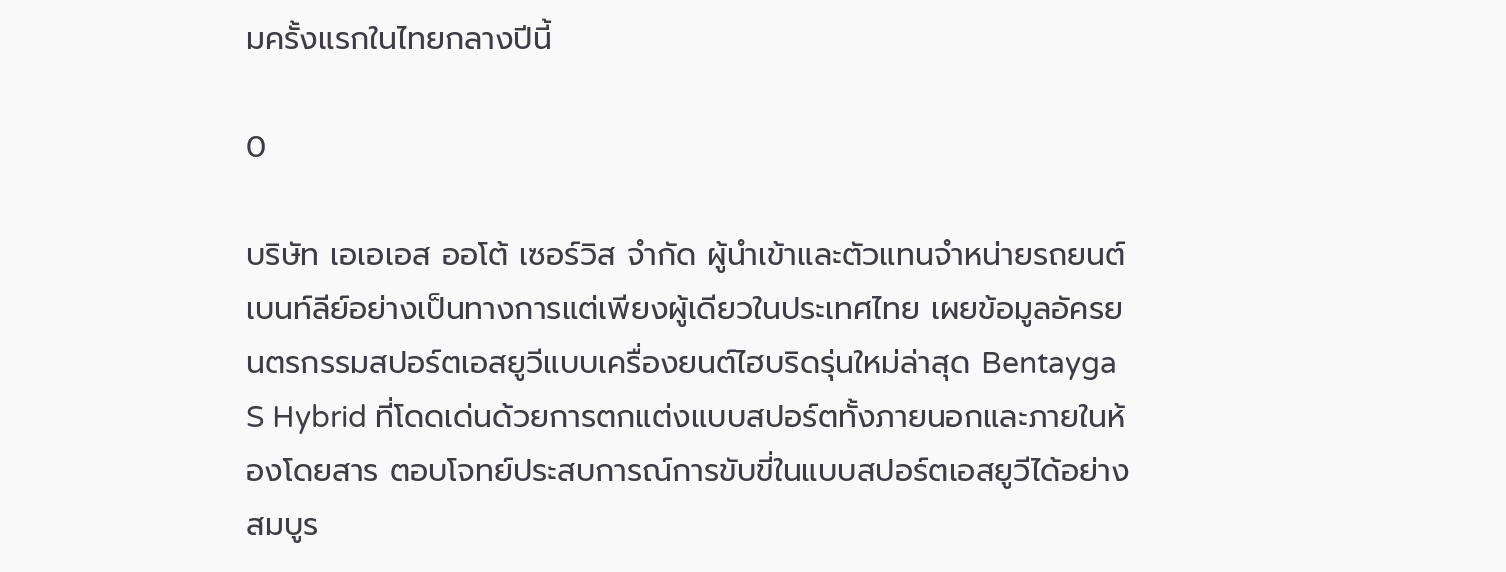มครั้งแรกในไทยกลางปีนี้

0

บริษัท เอเอเอส ออโต้ เซอร์วิส จำกัด ผู้นำเข้าและตัวแทนจำหน่ายรถยนต์เบนท์ลีย์อย่างเป็นทางการแต่เพียงผู้เดียวในประเทศไทย เผยข้อมูลอัครยนตรกรรมสปอร์ตเอสยูวีแบบเครื่องยนต์ไฮบริดรุ่นใหม่ล่าสุด Bentayga S Hybrid ที่โดดเด่นด้วยการตกแต่งแบบสปอร์ตทั้งภายนอกและภายในห้องโดยสาร ตอบโจทย์ประสบการณ์การขับขี่ในแบบสปอร์ตเอสยูวีได้อย่างสมบูร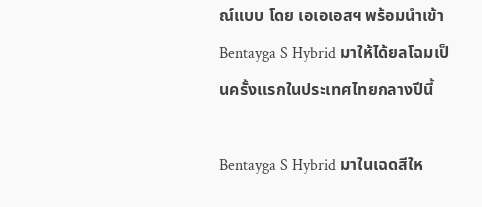ณ์แบบ โดย เอเอเอสฯ พร้อมนำเข้า Bentayga S Hybrid มาให้ได้ยลโฉมเป็นครั้งแรกในประเทศไทยกลางปีนี้

Bentayga S Hybrid มาในเฉดสีให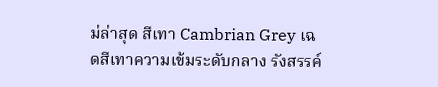ม่ล่าสุด สีเทา Cambrian Grey เฉดสีเทาความเข้มระดับกลาง รังสรรค์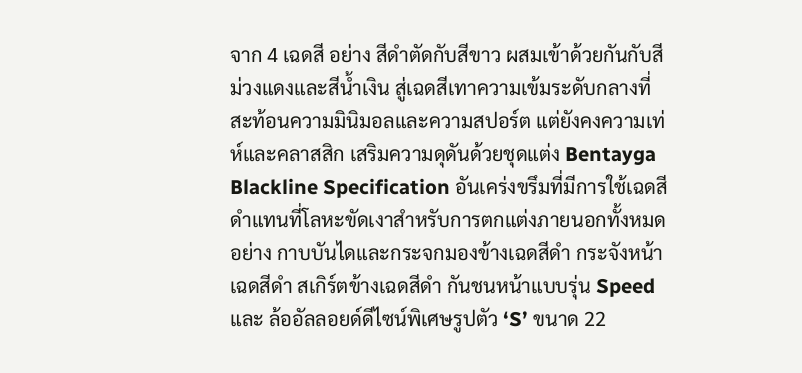จาก 4 เฉดสี อย่าง สีดำตัดกับสีขาว ผสมเข้าด้วยกันกับสีม่วงแดงและสีน้ำเงิน สู่เฉดสีเทาความเข้มระดับกลางที่สะท้อนความมินิมอลและความสปอร์ต แต่ยังคงความเท่ห์และคลาสสิก เสริมความดุดันด้วยชุดแต่ง Bentayga Blackline Specification อันเคร่งขรึมที่มีการใช้เฉดสีดำแทนที่โลหะขัดเงาสำหรับการตกแต่งภายนอกทั้งหมด อย่าง กาบบันไดและกระจกมองข้างเฉดสีดำ กระจังหน้าเฉดสีดำ สเกิร์ตข้างเฉดสีดำ กันชนหน้าแบบรุ่น Speed และ ล้ออัลลอยด์ดีไซน์พิเศษรูปตัว ‘S’ ขนาด 22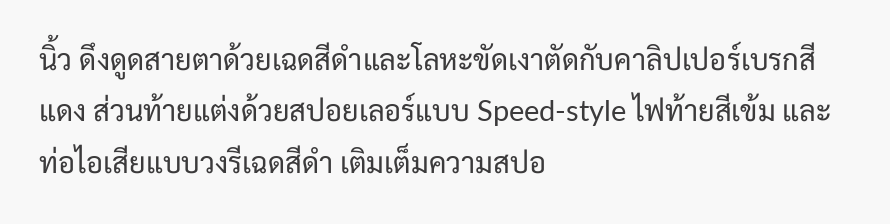นิ้ว ดึงดูดสายตาด้วยเฉดสีดำและโลหะขัดเงาตัดกับคาลิปเปอร์เบรกสีแดง ส่วนท้ายแต่งด้วยสปอยเลอร์แบบ Speed-style ไฟท้ายสีเข้ม และ ท่อไอเสียแบบวงรีเฉดสีดำ เติมเต็มความสปอ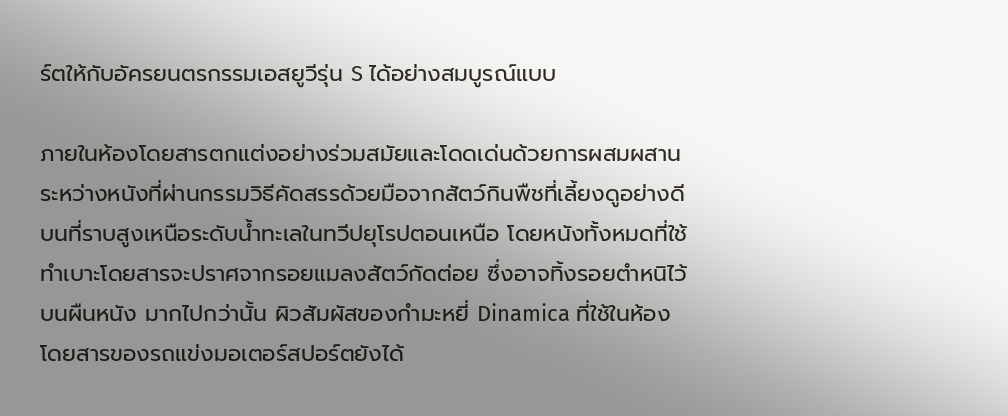ร์ตให้กับอัครยนตรกรรมเอสยูวีรุ่น S ได้อย่างสมบูรณ์แบบ

ภายในห้องโดยสารตกแต่งอย่างร่วมสมัยและโดดเด่นด้วยการผสมผสานระหว่างหนังที่ผ่านกรรมวิธีคัดสรรด้วยมือจากสัตว์กินพืชที่เลี้ยงดูอย่างดีบนที่ราบสูงเหนือระดับน้ำทะเลในทวีปยุโรปตอนเหนือ โดยหนังทั้งหมดที่ใช้ทำเบาะโดยสารจะปราศจากรอยแมลงสัตว์กัดต่อย ซึ่งอาจทิ้งรอยตำหนิไว้บนผืนหนัง มากไปกว่านั้น ผิวสัมผัสของกำมะหยี่ Dinamica ที่ใช้ในห้องโดยสารของรถแข่งมอเตอร์สปอร์ตยังได้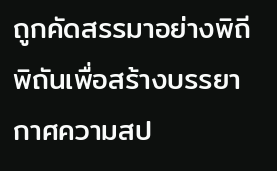ถูกคัดสรรมาอย่างพิถีพิถันเพื่อสร้างบรรยากาศความสป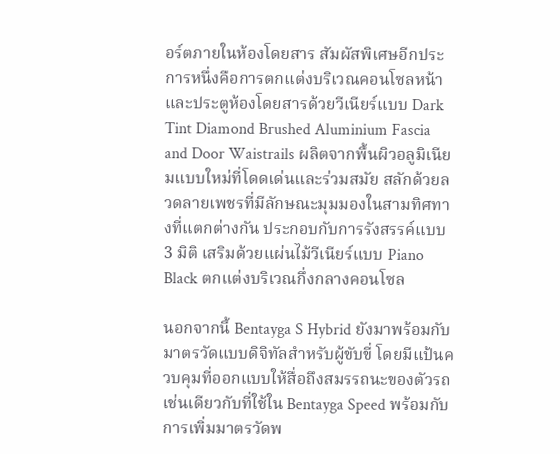อร์ตภายในห้องโดยสาร สัมผัสพิเศษอีกประการหนึ่งคือการตกแต่งบริเวณคอนโซลหน้าและประตูห้องโดยสารด้วยวีเนียร์แบบ Dark Tint Diamond Brushed Aluminium Fascia and Door Waistrails ผลิตจากพื้นผิวอลูมิเนียมแบบใหม่ที่โดดเด่นและร่วมสมัย สลักด้วยลวดลายเพชรที่มีลักษณะมุมมองในสามทิศทางที่แตกต่างกัน ประกอบกับการรังสรรค์แบบ 3 มิติ เสริมด้วยแผ่นไม้วีเนียร์แบบ Piano Black ตกแต่งบริเวณกึ่งกลางคอนโซล

นอกจากนี้ Bentayga S Hybrid ยังมาพร้อมกับมาตรวัดแบบดิจิทัลสำหรับผู้ขับขี่ โดยมีแป้นควบคุมที่ออกแบบให้สื่อถึงสมรรถนะของตัวรถเช่นเดียวกับที่ใช้ใน Bentayga Speed พร้อมกับการเพิ่มมาตรวัดพ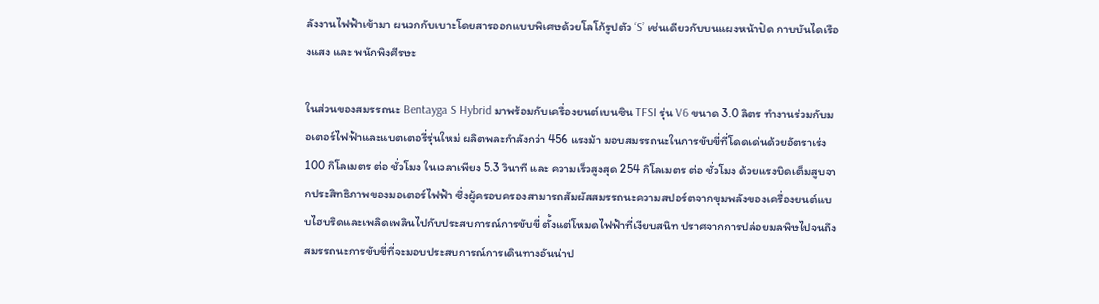ลังงานไฟฟ้าเข้ามา ผนวกกับเบาะโดยสารออกแบบพิเศษด้วยโลโก้รูปตัว ‘S’ เช่นเดียวกับบนแผงหน้าปัด กาบบันไดเรืองแสง และ พนักพิงศีรษะ

ในส่วนของสมรรถนะ Bentayga S Hybrid มาพร้อมกับเครื่องยนต์เบนซิน TFSI รุ่น V6 ขนาด 3.0 ลิตร ทำงานร่วมกับมอเตอร์ไฟฟ้าและแบตเตอรี่รุ่นใหม่ ผลิตพละกำลังกว่า 456 แรงม้า มอบสมรรถนะในการขับขี่ที่โดดเด่นด้วยอัตราเร่ง 100 กิโลเมตร ต่อ ชั่วโมง ในเวลาเพียง 5.3 วินาที และ ความเร็วสูงสุด 254 กิโลเมตร ต่อ ชั่วโมง ด้วยแรงบิดเต็มสูบจากประสิทธิภาพของมอเตอร์ไฟฟ้า ซึ่งผู้ครอบครองสามารถสัมผัสสมรรถนะความสปอร์ตจากขุมพลังของเครื่องยนต์แบบไฮบริดและเพลิดเพลินไปกับประสบการณ์การขับขี่ ตั้งแต่โหมดไฟฟ้าที่เงียบสนิท ปราศจากการปล่อยมลพิษไปจนถึงสมรรถนะการขับขี่ที่จะมอบประสบการณ์การเดินทางอันน่าป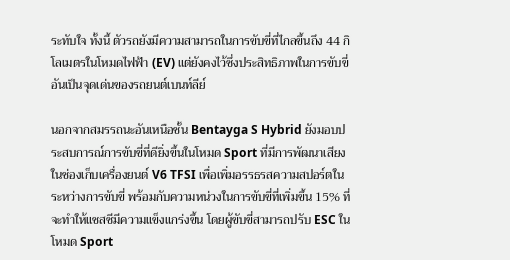ระทับใจ ทั้งนี้ ตัวรถยังมีความสามารถในการขับขี่ที่ไกลขึ้นถึง 44 กิโลเมตรในโหมดไฟฟ้า (EV) แต่ยังคงไว้ซึ่งประสิทธิภาพในการขับขี่อันเป็นจุดเด่นของรถยนต์เบนท์ลีย์

นอกจากสมรรถนะอันเหนือชั้น Bentayga S Hybrid ยังมอบประสบการณ์การขับขี่ที่ดียิ่งขึ้นในโหมด Sport ที่มีการพัฒนาเสียงในช่องเก็บเครื่องยนต์ V6 TFSI เพื่อเพิ่มอรรธรสความสปอร์ตในระหว่างการขับขี่ พร้อมกับความหน่วงในการขับขี่ที่เพิ่มขึ้น 15% ที่จะทำให้แชสซีมีความแข็งแกร่งขึ้น โดยผู้ขับขี่สามารถปรับ ESC ในโหมด Sport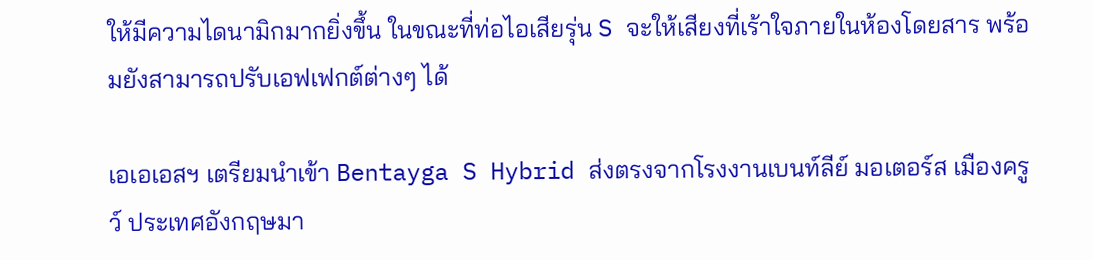ให้มีความไดนามิกมากยิ่งขึ้น ในขณะที่ท่อไอเสียรุ่น S จะให้เสียงที่เร้าใจภายในห้องโดยสาร พร้อมยังสามารถปรับเอฟเฟกต์ต่างๆ ได้

เอเอเอสฯ เตรียมนำเข้า Bentayga S Hybrid ส่งตรงจากโรงงานเบนท์ลีย์ มอเตอร์ส เมืองครูว์ ประเทศอังกฤษมา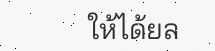ให้ได้ยล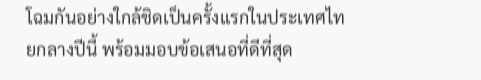โฉมกันอย่างใกล้ชิดเป็นครั้งแรกในประเทศไทยกลางปีนี้ พร้อมมอบข้อเสนอที่ดีที่สุด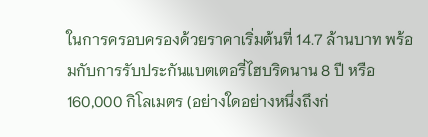ในการครอบครองด้วยราคาเริ่มต้นที่ 14.7 ล้านบาท พร้อมกับการรับประกันแบตเตอรี่ไฮบริดนาน 8 ปี หรือ 160,000 กิโลเมตร (อย่างใดอย่างหนึ่งถึงก่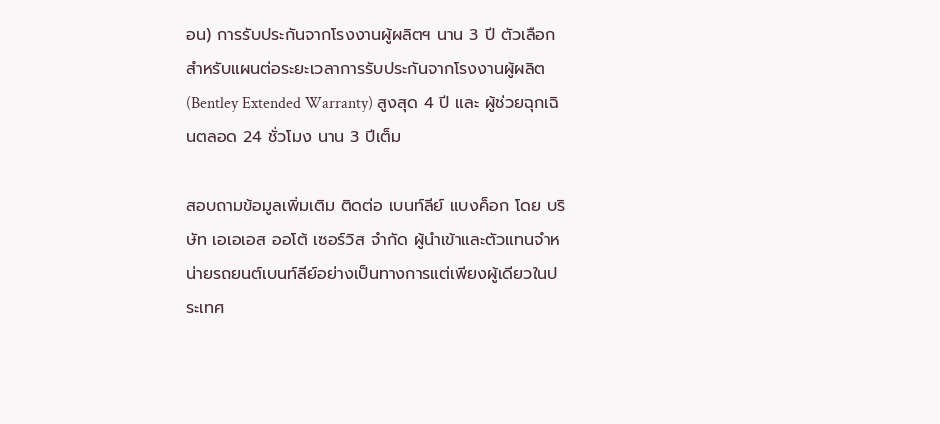อน) การรับประกันจากโรงงานผู้ผลิตฯ นาน 3 ปี ตัวเลือกสำหรับแผนต่อระยะเวลาการรับประกันจากโรงงานผู้ผลิต (Bentley Extended Warranty) สูงสุด 4 ปี และ ผู้ช่วยฉุกเฉินตลอด 24 ชั่วโมง นาน 3 ปีเต็ม

สอบถามข้อมูลเพิ่มเติม ติดต่อ เบนท์ลีย์ แบงค็อก โดย บริษัท เอเอเอส ออโต้ เซอร์วิส จำกัด ผู้นำเข้าและตัวแทนจำหน่ายรถยนต์เบนท์ลีย์อย่างเป็นทางการแต่เพียงผู้เดียวในประเทศ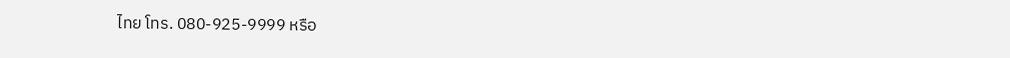ไทย โทร. 080-925-9999 หรือ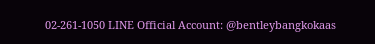02-261-1050 LINE Official Account: @bentleybangkokaas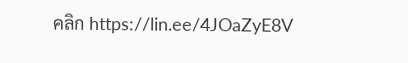คลิก https://lin.ee/4JOaZyE8V